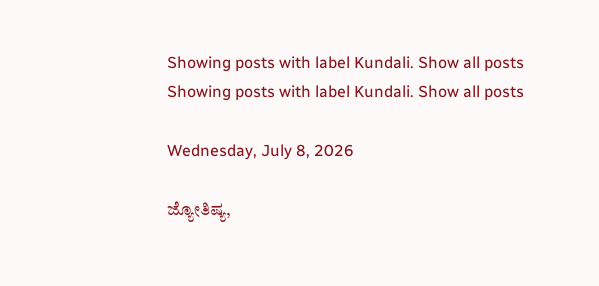Showing posts with label Kundali. Show all posts
Showing posts with label Kundali. Show all posts

Wednesday, July 8, 2026

ಜ್ಯೋತಿಷ್ಯ,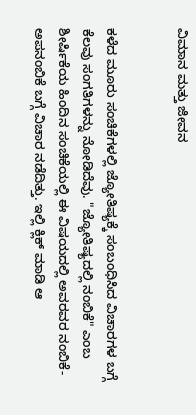ವಿಮಾನ ಮತ್ತು ಜೀವನ


ಕಳೆದ ಮೂರು ಸಂಚಿಕೆಗಳಲ್ಲಿ ಜ್ಯೋತಿಷ್ಯಕ್ಕೆ ಸಂಬಂಧಿಸಿದ ವಿಚಾರಗಳ ಬಗ್ಗೆ ಕೆಲವು ಸಂಗತಿಗಳನ್ನು ನೋಡಿದೆವು. "ಜ್ಯೋತಿಷ್ಯದಲ್ಲಿ ನಂಬಿಕೆ" ಎಂಬ ಶೀರ್ಷಿಕೆಯ ಹಿಂದಿನ ಸಂಚಿಕೆಯಲ್ಲಿ ಈ ವಿಷಯದಲ್ಲಿ ಅವರವರ ನಂಬಿಕೆ-ಅಪನಂಬಿಕೆ ಬಗ್ಗೆ ವಿಚಾರ ನಡೆದಿತ್ತು. ಇಲ್ಲಿ ಕ್ಲಿಕ್ ಮಾಡಿ ಆ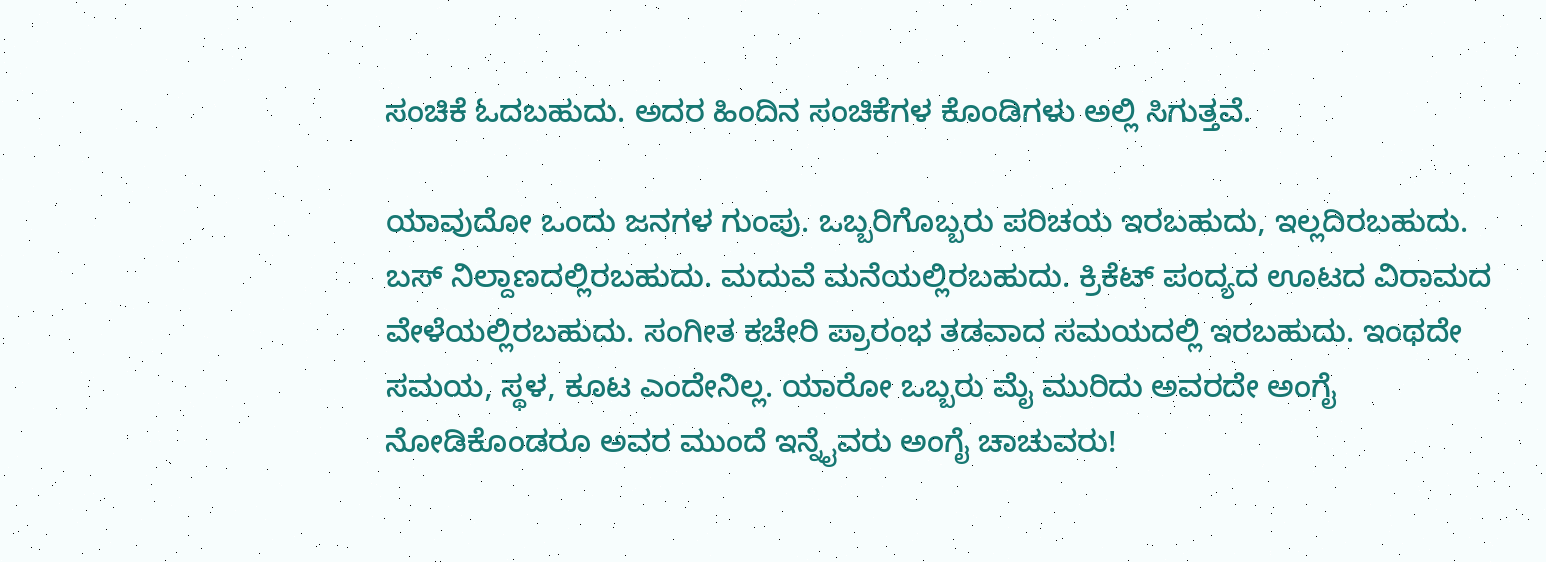ಸಂಚಿಕೆ ಓದಬಹುದು. ಅದರ ಹಿಂದಿನ ಸಂಚಿಕೆಗಳ ಕೊಂಡಿಗಳು ಅಲ್ಲಿ ಸಿಗುತ್ತವೆ.

ಯಾವುದೋ ಒಂದು ಜನಗಳ ಗುಂಪು. ಒಬ್ಬರಿಗೊಬ್ಬರು ಪರಿಚಯ ಇರಬಹುದು, ಇಲ್ಲದಿರಬಹುದು. ಬಸ್ ನಿಲ್ದಾಣದಲ್ಲಿರಬಹುದು. ಮದುವೆ ಮನೆಯಲ್ಲಿರಬಹುದು. ಕ್ರಿಕೆಟ್ ಪಂದ್ಯದ ಊಟದ ವಿರಾಮದ ವೇಳೆಯಲ್ಲಿರಬಹುದು. ಸಂಗೀತ ಕಚೇರಿ ಪ್ರಾರಂಭ ತಡವಾದ ಸಮಯದಲ್ಲಿ ಇರಬಹುದು. ಇಂಥದೇ ಸಮಯ, ಸ್ಥಳ, ಕೂಟ ಎಂದೇನಿಲ್ಲ. ಯಾರೋ ಒಬ್ಬರು ಮೈ ಮುರಿದು ಅವರದೇ ಅಂಗೈ ನೋಡಿಕೊಂಡರೂ ಅವರ ಮುಂದೆ ಇನ್ನೈವರು ಅಂಗೈ ಚಾಚುವರು!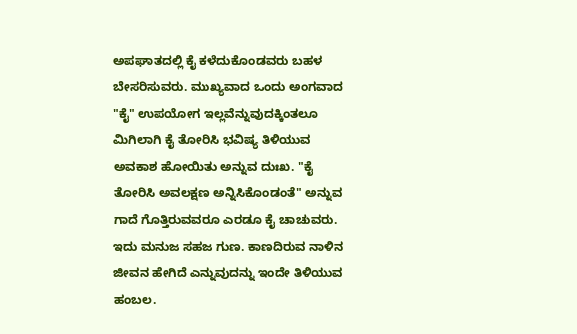ಅಪಘಾತದಲ್ಲಿ ಕೈ ಕಳೆದುಕೊಂಡವರು ಬಹಳ ಬೇಸರಿಸುವರು. ಮುಖ್ಯವಾದ ಒಂದು ಅಂಗವಾದ "ಕೈ" ಉಪಯೋಗ ಇಲ್ಲವೆನ್ನುವುದಕ್ಕಿಂತಲೂ ಮಿಗಿಲಾಗಿ ಕೈ ತೋರಿಸಿ ಭವಿಷ್ಯ ತಿಳಿಯುವ ಅವಕಾಶ ಹೋಯಿತು ಅನ್ನುವ ದುಃಖ. "ಕೈ ತೋರಿಸಿ ಅವಲಕ್ಷಣ ಅನ್ನಿಸಿಕೊಂಡಂತೆ" ಅನ್ನುವ ಗಾದೆ ಗೊತ್ತಿರುವವರೂ ಎರಡೂ ಕೈ ಚಾಚುವರು. ಇದು ಮನುಜ ಸಹಜ ಗುಣ. ಕಾಣದಿರುವ ನಾಳಿನ ಜೀವನ ಹೇಗಿದೆ ಎನ್ನುವುದನ್ನು ಇಂದೇ ತಿಳಿಯುವ ಹಂಬಲ.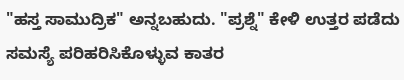"ಹಸ್ತ ಸಾಮುದ್ರಿಕ" ಅನ್ನಬಹುದು. "ಪ್ರಶ್ನೆ" ಕೇಳಿ ಉತ್ತರ ಪಡೆದು ಸಮಸ್ಯೆ ಪರಿಹರಿಸಿಕೊಳ್ಳುವ ಕಾತರ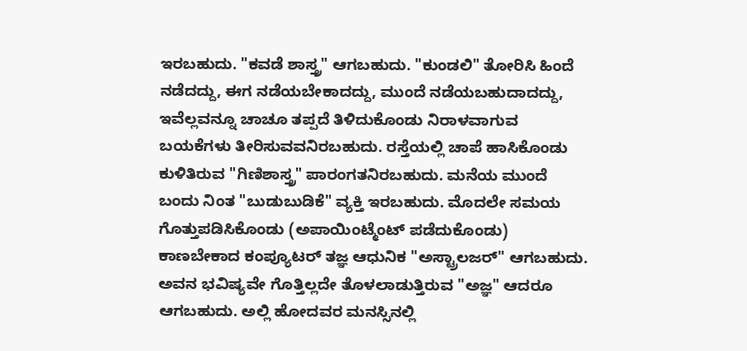ಇರಬಹುದು. "ಕವಡೆ ಶಾಸ್ತ್ರ" ಆಗಬಹುದು. "ಕುಂಡಲಿ" ತೋರಿಸಿ ಹಿಂದೆ ನಡೆದದ್ದು, ಈಗ ನಡೆಯಬೇಕಾದದ್ದು, ಮುಂದೆ ನಡೆಯಬಹುದಾದದ್ದು, ಇವೆಲ್ಲವನ್ನೂ ಚಾಚೂ ತಪ್ಪದೆ ತಿಳಿದುಕೊಂಡು ನಿರಾಳವಾಗುವ ಬಯಕೆಗಳು ತೀರಿಸುವವನಿರಬಹುದು. ರಸ್ತೆಯಲ್ಲಿ ಚಾಪೆ ಹಾಸಿಕೊಂಡು ಕುಳಿತಿರುವ "ಗಿಣಿಶಾಸ್ತ್ರ" ಪಾರಂಗತನಿರಬಹುದು. ಮನೆಯ ಮುಂದೆ ಬಂದು ನಿಂತ "ಬುಡುಬುಡಿಕೆ" ವ್ಯಕ್ತಿ ಇರಬಹುದು. ಮೊದಲೇ ಸಮಯ ಗೊತ್ತುಪಡಿಸಿಕೊಂಡು (ಅಪಾಯಿಂಟ್ಮೆಂಟ್ ಪಡೆದುಕೊಂಡು) ಕಾಣಬೇಕಾದ ಕಂಪ್ಯೂಟರ್ ತಜ್ಞ ಆಧುನಿಕ "ಅಸ್ಟ್ರಾಲಜರ್" ಆಗಬಹುದು.  ಅವನ ಭವಿಷ್ಯವೇ ಗೊತ್ತಿಲ್ಲದೇ ತೊಳಲಾಡುತ್ತಿರುವ "ಅಜ್ಞ" ಆದರೂ ಆಗಬಹುದು. ಅಲ್ಲಿ ಹೋದವರ ಮನಸ್ಸಿನಲ್ಲಿ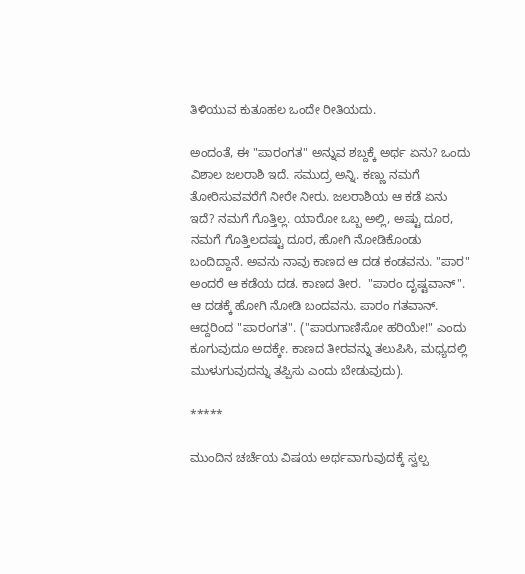ತಿಳಿಯುವ ಕುತೂಹಲ ಒಂದೇ ರೀತಿಯದು.

ಅಂದಂತೆ, ಈ "ಪಾರಂಗತ" ಅನ್ನುವ ಶಬ್ದಕ್ಕೆ ಅರ್ಥ ಏನು? ಒಂದು ವಿಶಾಲ ಜಲರಾಶಿ ಇದೆ. ಸಮುದ್ರ ಅನ್ನಿ. ಕಣ್ಣು ನಮಗೆ ತೋರಿಸುವವರೆಗೆ ನೀರೇ ನೀರು. ಜಲರಾಶಿಯ ಆ ಕಡೆ ಏನು ಇದೆ? ನಮಗೆ ಗೊತ್ತಿಲ್ಲ. ಯಾರೋ ಒಬ್ಬ ಅಲ್ಲಿ, ಅಷ್ಟು ದೂರ, ನಮಗೆ ಗೊತ್ತಿಲದಷ್ಟು ದೂರ, ಹೋಗಿ ನೋಡಿಕೊಂಡು ಬಂದಿದ್ದಾನೆ. ಅವನು ನಾವು ಕಾಣದ ಆ ದಡ ಕಂಡವನು. "ಪಾರ" ಅಂದರೆ ಆ ಕಡೆಯ ದಡ. ಕಾಣದ ತೀರ.  "ಪಾರಂ ದೃಷ್ಟವಾನ್". ಆ ದಡಕ್ಕೆ ಹೋಗಿ ನೋಡಿ ಬಂದವನು. ಪಾರಂ ಗತವಾನ್. ಆದ್ದರಿಂದ "ಪಾರಂಗತ". ("ಪಾರುಗಾಣಿಸೋ ಹರಿಯೇ!" ಎಂದು ಕೂಗುವುದೂ ಅದಕ್ಕೇ. ಕಾಣದ ತೀರವನ್ನು ತಲುಪಿಸಿ, ಮಧ್ಯದಲ್ಲಿ ಮುಳುಗುವುದನ್ನು ತಪ್ಪಿಸು ಎಂದು ಬೇಡುವುದು).

*****

ಮುಂದಿನ ಚರ್ಚೆಯ ವಿಷಯ ಅರ್ಥವಾಗುವುದಕ್ಕೆ ಸ್ವಲ್ಪ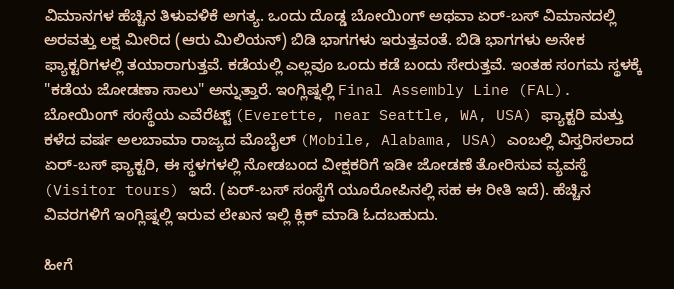ವಿಮಾನಗಳ ಹೆಚ್ಚಿನ ತಿಳುವಳಿಕೆ ಅಗತ್ಯ. ಒಂದು ದೊಡ್ಡ ಬೋಯಿಂಗ್ ಅಥವಾ ಏರ್-ಬಸ್ ವಿಮಾನದಲ್ಲಿ ಅರವತ್ತು ಲಕ್ಷ ಮೀರಿದ (ಆರು ಮಿಲಿಯನ್) ಬಿಡಿ ಭಾಗಗಳು ಇರುತ್ತವಂತೆ. ಬಿಡಿ ಭಾಗಗಳು ಅನೇಕ ಫ್ಯಾಕ್ಟರಿಗಳಲ್ಲಿ ತಯಾರಾಗುತ್ತವೆ. ಕಡೆಯಲ್ಲಿ ಎಲ್ಲವೂ ಒಂದು ಕಡೆ ಬಂದು ಸೇರುತ್ತವೆ. ಇಂತಹ ಸಂಗಮ ಸ್ಥಳಕ್ಕೆ "ಕಡೆಯ ಜೋಡಣಾ ಸಾಲು" ಅನ್ನುತ್ತಾರೆ. ಇಂಗ್ಲಿಷ್ನಲ್ಲಿ Final Assembly Line (FAL). ಬೋಯಿಂಗ್ ಸಂಸ್ಥೆಯ ಎವೆರೆಟ್ಟ್ (Everette, near Seattle, WA, USA) ಫ್ಯಾಕ್ಟರಿ ಮತ್ತು ಕಳೆದ ವರ್ಷ ಅಲಬಾಮಾ ರಾಜ್ಯದ ಮೊಬೈಲ್ (Mobile, Alabama, USA) ಎಂಬಲ್ಲಿ ವಿಸ್ತರಿಸಲಾದ ಏರ್-ಬಸ್ ಫ್ಯಾಕ್ಟರಿ, ಈ ಸ್ಥಳಗಳಲ್ಲಿ ನೋಡಬಂದ ವೀಕ್ಷಕರಿಗೆ ಇಡೀ ಜೋಡಣೆ ತೋರಿಸುವ ವ್ಯವಸ್ಥೆ (Visitor tours) ಇದೆ. (ಏರ್-ಬಸ್ ಸಂಸ್ಥೆಗೆ ಯೂರೋಪಿನಲ್ಲಿ ಸಹ ಈ ರೀತಿ ಇದೆ). ಹೆಚ್ಚಿನ ವಿವರಗಳಿಗೆ ಇಂಗ್ಲಿಷ್ನಲ್ಲಿ ಇರುವ ಲೇಖನ ಇಲ್ಲಿ ಕ್ಲಿಕ್ ಮಾಡಿ ಓದಬಹುದು.

ಹೀಗೆ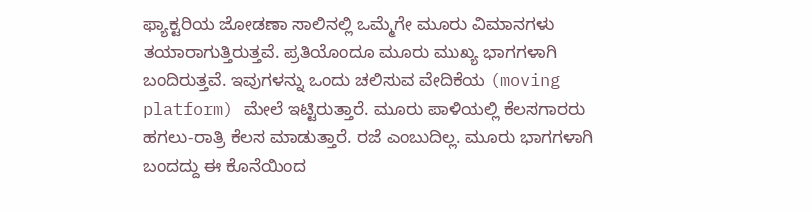ಫ್ಯಾಕ್ಟರಿಯ ಜೋಡಣಾ ಸಾಲಿನಲ್ಲಿ ಒಮ್ಮೆಗೇ ಮೂರು ವಿಮಾನಗಳು ತಯಾರಾಗುತ್ತಿರುತ್ತವೆ. ಪ್ರತಿಯೊಂದೂ ಮೂರು ಮುಖ್ಯ ಭಾಗಗಳಾಗಿ ಬಂದಿರುತ್ತವೆ. ಇವುಗಳನ್ನು ಒಂದು ಚಲಿಸುವ ವೇದಿಕೆಯ (moving platform) ಮೇಲೆ ಇಟ್ಟಿರುತ್ತಾರೆ. ಮೂರು ಪಾಳಿಯಲ್ಲಿ ಕೆಲಸಗಾರರು ಹಗಲು-ರಾತ್ರಿ ಕೆಲಸ ಮಾಡುತ್ತಾರೆ. ರಜೆ ಎಂಬುದಿಲ್ಲ. ಮೂರು ಭಾಗಗಳಾಗಿ ಬಂದದ್ದು ಈ ಕೊನೆಯಿಂದ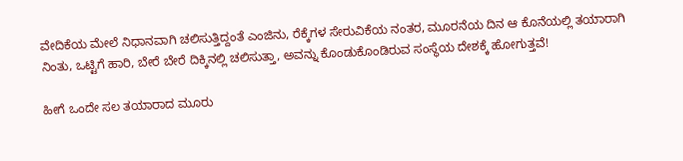ವೇದಿಕೆಯ ಮೇಲೆ ನಿಧಾನವಾಗಿ ಚಲಿಸುತ್ತಿದ್ದಂತೆ ಎಂಜಿನು, ರೆಕ್ಕೆಗಳ ಸೇರುವಿಕೆಯ ನಂತರ, ಮೂರನೆಯ ದಿನ ಆ ಕೊನೆಯಲ್ಲಿ ತಯಾರಾಗಿ ನಿಂತು, ಒಟ್ಟಿಗೆ ಹಾರಿ, ಬೇರೆ ಬೇರೆ ದಿಕ್ಕಿನಲ್ಲಿ ಚಲಿಸುತ್ತಾ, ಅವನ್ನು ಕೊಂಡುಕೊಂಡಿರುವ ಸಂಸ್ಥೆಯ ದೇಶಕ್ಕೆ ಹೋಗುತ್ತವೆ!

ಹೀಗೆ ಒಂದೇ ಸಲ ತಯಾರಾದ ಮೂರು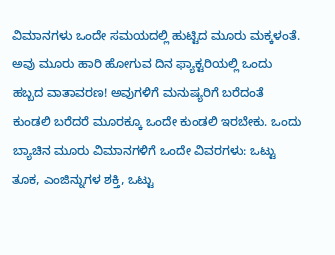ವಿಮಾನಗಳು ಒಂದೇ ಸಮಯದಲ್ಲಿ ಹುಟ್ಟಿದ ಮೂರು ಮಕ್ಕಳಂತೆ. ಅವು ಮೂರು ಹಾರಿ ಹೋಗುವ ದಿನ ಫ್ಯಾಕ್ಟರಿಯಲ್ಲಿ ಒಂದು ಹಬ್ಬದ ವಾತಾವರಣ! ಅವುಗಳಿಗೆ ಮನುಷ್ಯರಿಗೆ ಬರೆದಂತೆ ಕುಂಡಲಿ ಬರೆದರೆ ಮೂರಕ್ಕೂ ಒಂದೇ ಕುಂಡಲಿ ಇರಬೇಕು. ಒಂದು ಬ್ಯಾಚಿನ ಮೂರು ವಿಮಾನಗಳಿಗೆ ಒಂದೇ ವಿವರಗಳು: ಒಟ್ಟು ತೂಕ, ಎಂಜಿನ್ನುಗಳ ಶಕ್ತಿ, ಒಟ್ಟು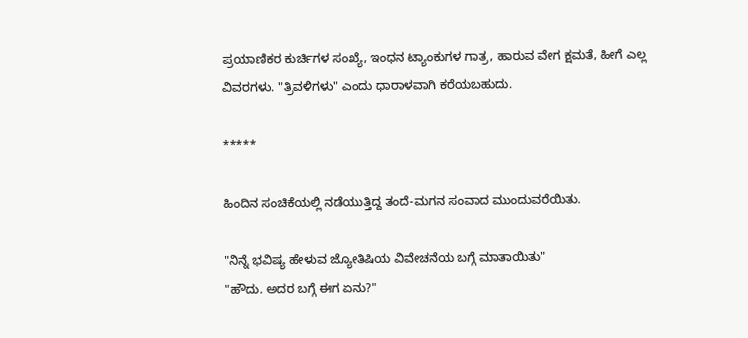ಪ್ರಯಾಣಿಕರ ಕುರ್ಚಿಗಳ ಸಂಖ್ಯೆ, ಇಂಧನ ಟ್ಯಾಂಕುಗಳ ಗಾತ್ರ, ಹಾರುವ ವೇಗ ಕ್ಷಮತೆ, ಹೀಗೆ ಎಲ್ಲ ವಿವರಗಳು. "ತ್ರಿವಳಿಗಳು" ಎಂದು ಧಾರಾಳವಾಗಿ ಕರೆಯಬಹುದು.

*****

ಹಿಂದಿನ ಸಂಚಿಕೆಯಲ್ಲಿ ನಡೆಯುತ್ತಿದ್ದ ತಂದೆ-ಮಗನ ಸಂವಾದ ಮುಂದುವರೆಯಿತು.

"ನಿನ್ನೆ ಭವಿಷ್ಯ ಹೇಳುವ ಜ್ಯೋತಿಷಿಯ ವಿವೇಚನೆಯ ಬಗ್ಗೆ ಮಾತಾಯಿತು"
"ಹೌದು. ಅದರ ಬಗ್ಗೆ ಈಗ ಏನು?"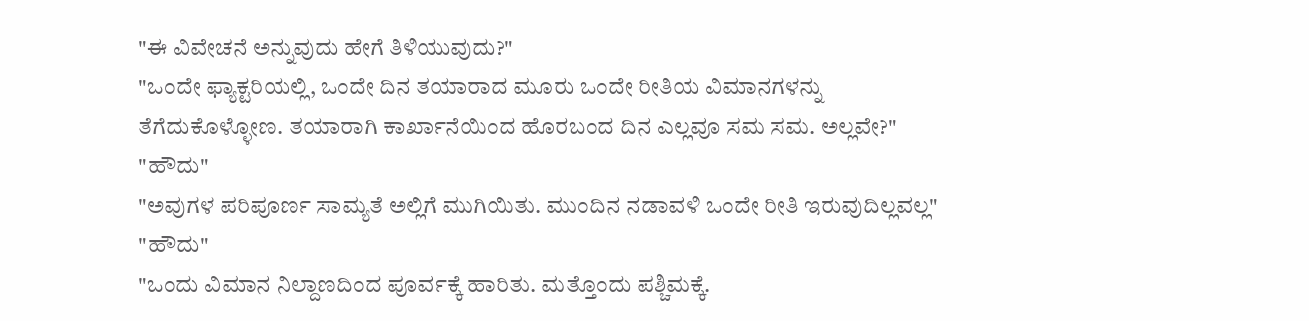"ಈ ವಿವೇಚನೆ ಅನ್ನುವುದು ಹೇಗೆ ತಿಳಿಯುವುದು?"
"ಒಂದೇ ಫ್ಯಾಕ್ಟರಿಯಲ್ಲಿ, ಒಂದೇ ದಿನ ತಯಾರಾದ ಮೂರು ಒಂದೇ ರೀತಿಯ ವಿಮಾನಗಳನ್ನು ತೆಗೆದುಕೊಳ್ಳೋಣ. ತಯಾರಾಗಿ ಕಾರ್ಖಾನೆಯಿಂದ ಹೊರಬಂದ ದಿನ ಎಲ್ಲವೂ ಸಮ ಸಮ. ಅಲ್ಲವೇ?"
"ಹೌದು"
"ಅವುಗಳ ಪರಿಪೂರ್ಣ ಸಾಮ್ಯತೆ ಅಲ್ಲಿಗೆ ಮುಗಿಯಿತು. ಮುಂದಿನ ನಡಾವಳಿ ಒಂದೇ ರೀತಿ ಇರುವುದಿಲ್ಲವಲ್ಲ"
"ಹೌದು"
"ಒಂದು ವಿಮಾನ ನಿಲ್ದಾಣದಿಂದ ಪೂರ್ವಕ್ಕೆ ಹಾರಿತು. ಮತ್ತೊಂದು ಪಶ್ಚಿಮಕ್ಕೆ.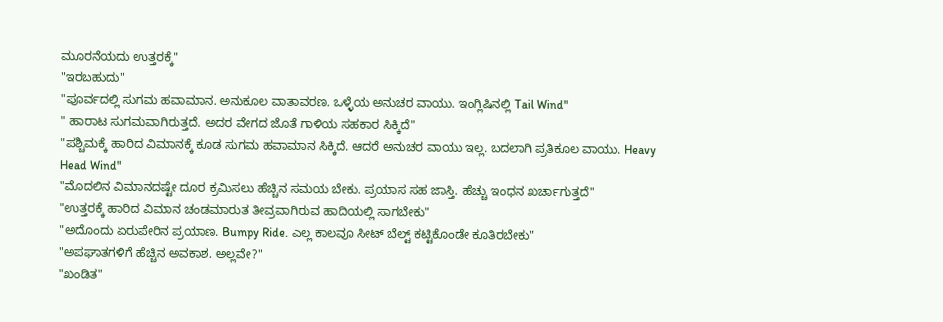ಮೂರನೆಯದು ಉತ್ತರಕ್ಕೆ"
"ಇರಬಹುದು"
"ಪೂರ್ವದಲ್ಲಿ ಸುಗಮ ಹವಾಮಾನ. ಅನುಕೂಲ ವಾತಾವರಣ. ಒಳ್ಳೆಯ ಅನುಚರ ವಾಯು. ಇಂಗ್ಲಿಷಿನಲ್ಲಿ Tail Wind"
" ಹಾರಾಟ ಸುಗಮವಾಗಿರುತ್ತದೆ. ಅದರ ವೇಗದ ಜೊತೆ ಗಾಳಿಯ ಸಹಕಾರ ಸಿಕ್ಕಿದೆ"
"ಪಶ್ಚಿಮಕ್ಕೆ ಹಾರಿದ ವಿಮಾನಕ್ಕೆ ಕೂಡ ಸುಗಮ ಹವಾಮಾನ ಸಿಕ್ಕಿದೆ. ಆದರೆ ಅನುಚರ ವಾಯು ಇಲ್ಲ. ಬದಲಾಗಿ ಪ್ರತಿಕೂಲ ವಾಯು. Heavy Head Wind"
"ಮೊದಲಿನ ವಿಮಾನದಷ್ಟೇ ದೂರ ಕ್ರಮಿಸಲು ಹೆಚ್ಚಿನ ಸಮಯ ಬೇಕು. ಪ್ರಯಾಸ ಸಹ ಜಾಸ್ತಿ. ಹೆಚ್ಚು ಇಂಧನ ಖರ್ಚಾಗುತ್ತದೆ"
"ಉತ್ತರಕ್ಕೆ ಹಾರಿದ ವಿಮಾನ ಚಂಡಮಾರುತ ತೀವ್ರವಾಗಿರುವ ಹಾದಿಯಲ್ಲಿ ಸಾಗಬೇಕು"
"ಅದೊಂದು ಏರುಪೇರಿನ ಪ್ರಯಾಣ. Bumpy Ride. ಎಲ್ಲ ಕಾಲವೂ ಸೀಟ್ ಬೆಲ್ಟ್ ಕಟ್ಟಿಕೊಂಡೇ ಕೂತಿರಬೇಕು"
"ಅಪಘಾತಗಳಿಗೆ ಹೆಚ್ಚಿನ ಅವಕಾಶ. ಅಲ್ಲವೇ?"
"ಖಂಡಿತ"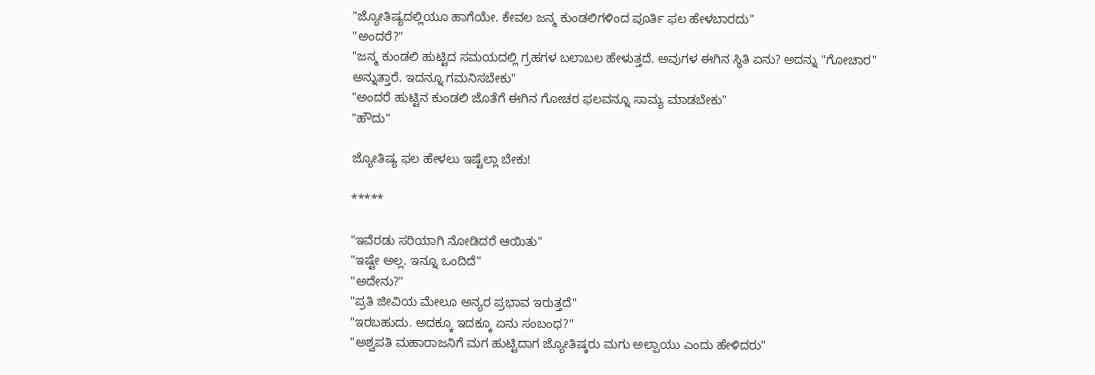"ಜ್ಯೋತಿಷ್ಯದಲ್ಲಿಯೂ ಹಾಗೆಯೇ. ಕೇವಲ ಜನ್ಮ ಕುಂಡಲಿಗಳಿಂದ ಪೂರ್ತಿ ಫಲ ಹೇಳಬಾರದು"
"ಅಂದರೆ?"
"ಜನ್ಮ ಕುಂಡಲಿ ಹುಟ್ಟಿದ ಸಮಯದಲ್ಲಿ ಗ್ರಹಗಳ ಬಲಾಬಲ ಹೇಳುತ್ತದೆ. ಅವುಗಳ ಈಗಿನ ಸ್ಥಿತಿ ಏನು? ಅದನ್ನು "ಗೋಚಾರ" ಅನ್ನುತ್ತಾರೆ. ಇದನ್ನೂ ಗಮನಿಸಬೇಕು"
"ಅಂದರೆ ಹುಟ್ಟಿನ ಕುಂಡಲಿ ಜೊತೆಗೆ ಈಗಿನ ಗೋಚರ ಫಲವನ್ನೂ ಸಾಮ್ಯ ಮಾಡಬೇಕು"
"ಹೌದು"

ಜ್ಯೋತಿಷ್ಯ ಫಲ ಹೇಳಲು ಇಷ್ಟೆಲ್ಲಾ ಬೇಕು!

*****

"ಇವೆರಡು ಸರಿಯಾಗಿ ನೋಡಿದರೆ ಆಯಿತು"
"ಇಷ್ಟೇ ಅಲ್ಲ. ಇನ್ನೂ ಒಂದಿದೆ"
"ಅದೇನು?"
"ಪ್ರತಿ ಜೀವಿಯ ಮೇಲೂ ಅನ್ಯರ ಪ್ರಭಾವ ಇರುತ್ತದೆ"
"ಇರಬಹುದು. ಅದಕ್ಕೂ ಇದಕ್ಕೂ ಏನು ಸಂಬಂಧ?"
"ಅಶ್ವಪತಿ ಮಹಾರಾಜನಿಗೆ ಮಗ ಹುಟ್ಟಿದಾಗ ಜ್ಯೋತಿಷ್ಕರು ಮಗು ಅಲ್ಪಾಯು ಎಂದು ಹೇಳಿದರು"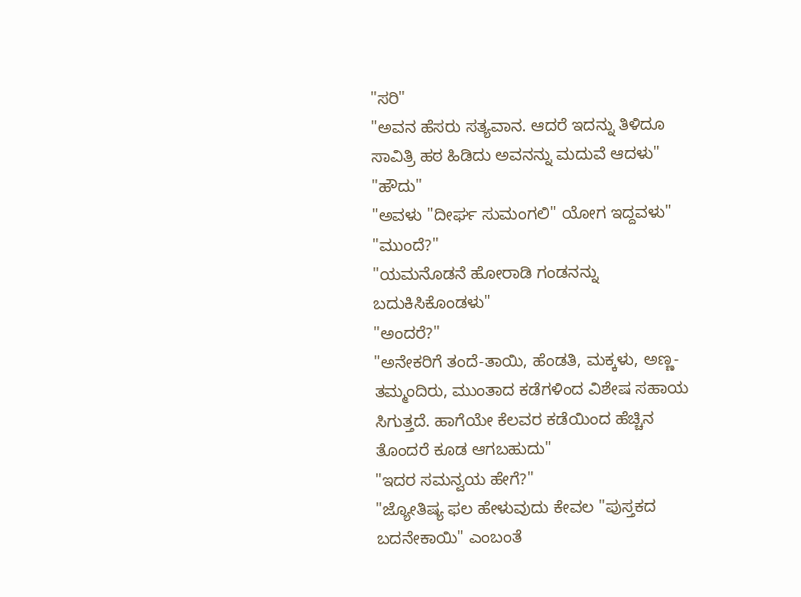"ಸರಿ"
"ಅವನ ಹೆಸರು ಸತ್ಯವಾನ. ಆದರೆ ಇದನ್ನು ತಿಳಿದೂ ಸಾವಿತ್ರಿ ಹಠ ಹಿಡಿದು ಅವನನ್ನು ಮದುವೆ ಆದಳು"
"ಹೌದು"
"ಅವಳು "ದೀರ್ಘ ಸುಮಂಗಲಿ" ಯೋಗ ಇದ್ದವಳು"
"ಮುಂದೆ?"
"ಯಮನೊಡನೆ ಹೋರಾಡಿ ಗಂಡನನ್ನು ಬದುಕಿಸಿಕೊಂಡಳು"
"ಅಂದರೆ?"
"ಅನೇಕರಿಗೆ ತಂದೆ-ತಾಯಿ, ಹೆಂಡತಿ, ಮಕ್ಕಳು, ಅಣ್ಣ-ತಮ್ಮಂದಿರು, ಮುಂತಾದ ಕಡೆಗಳಿಂದ ವಿಶೇಷ ಸಹಾಯ ಸಿಗುತ್ತದೆ. ಹಾಗೆಯೇ ಕೆಲವರ ಕಡೆಯಿಂದ ಹೆಚ್ಚಿನ ತೊಂದರೆ ಕೂಡ ಆಗಬಹುದು"
"ಇದರ ಸಮನ್ವಯ ಹೇಗೆ?"
"ಜ್ಯೋತಿಷ್ಯ ಫಲ ಹೇಳುವುದು ಕೇವಲ "ಪುಸ್ತಕದ ಬದನೇಕಾಯಿ" ಎಂಬಂತೆ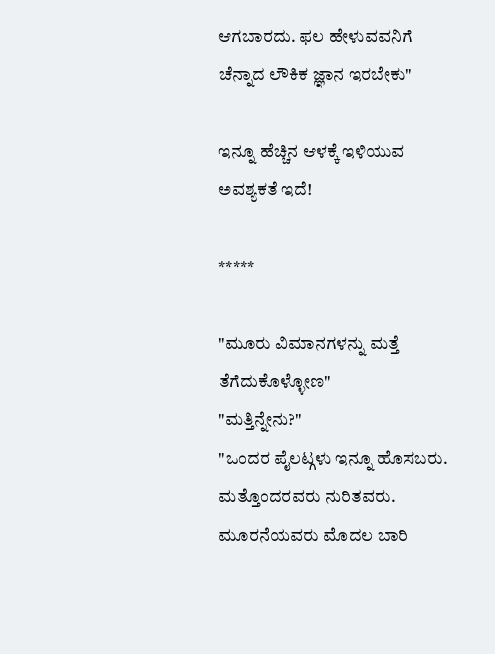ಆಗಬಾರದು. ಫಲ ಹೇಳುವವನಿಗೆ ಚೆನ್ನಾದ ಲೌಕಿಕ ಜ್ಞಾನ ಇರಬೇಕು"

ಇನ್ನೂ ಹೆಚ್ಚಿನ ಆಳಕ್ಕೆ ಇಳಿಯುವ ಅವಶ್ಯಕತೆ ಇದೆ!

*****

"ಮೂರು ವಿಮಾನಗಳನ್ನು ಮತ್ತೆ ತೆಗೆದುಕೊಳ್ಳೋಣ"
"ಮತ್ತಿನ್ನೇನು?"
"ಒಂದರ ಪೈಲಟ್ಗಳು ಇನ್ನೂ ಹೊಸಬರು. ಮತ್ತೊಂದರವರು ನುರಿತವರು. ಮೂರನೆಯವರು ಮೊದಲ ಬಾರಿ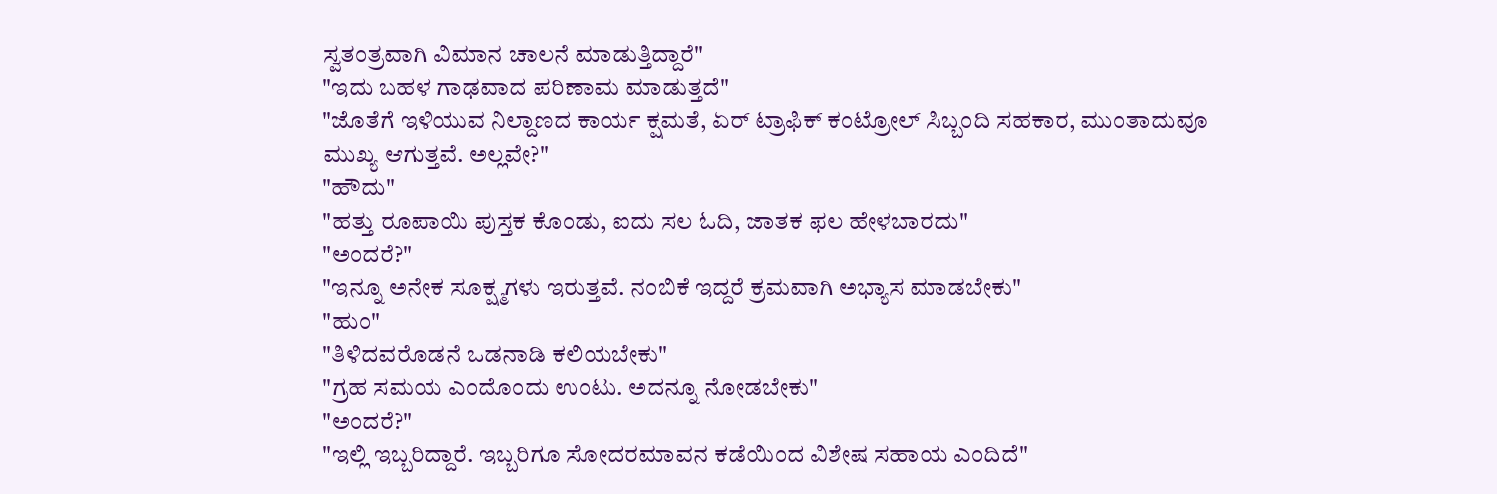ಸ್ವತಂತ್ರವಾಗಿ ವಿಮಾನ ಚಾಲನೆ ಮಾಡುತ್ತಿದ್ದಾರೆ"
"ಇದು ಬಹಳ ಗಾಢವಾದ ಪರಿಣಾಮ ಮಾಡುತ್ತದೆ"
"ಜೊತೆಗೆ ಇಳಿಯುವ ನಿಲ್ದಾಣದ ಕಾರ್ಯ ಕ್ಷಮತೆ, ಏರ್ ಟ್ರಾಫಿಕ್ ಕಂಟ್ರೋಲ್ ಸಿಬ್ಬಂದಿ ಸಹಕಾರ, ಮುಂತಾದುವೂ ಮುಖ್ಯ ಆಗುತ್ತವೆ. ಅಲ್ಲವೇ?"
"ಹೌದು"
"ಹತ್ತು ರೂಪಾಯಿ ಪುಸ್ತಕ ಕೊಂಡು, ಐದು ಸಲ ಓದಿ, ಜಾತಕ ಫಲ ಹೇಳಬಾರದು"
"ಅಂದರೆ?"
"ಇನ್ನೂ ಅನೇಕ ಸೂಕ್ಷ್ಮಗಳು ಇರುತ್ತವೆ. ನಂಬಿಕೆ ಇದ್ದರೆ ಕ್ರಮವಾಗಿ ಅಭ್ಯಾಸ ಮಾಡಬೇಕು"
"ಹುಂ"
"ತಿಳಿದವರೊಡನೆ ಒಡನಾಡಿ ಕಲಿಯಬೇಕು"
"ಗ್ರಹ ಸಮಯ ಎಂದೊಂದು ಉಂಟು. ಅದನ್ನೂ ನೋಡಬೇಕು"
"ಅಂದರೆ?"
"ಇಲ್ಲಿ ಇಬ್ಬರಿದ್ದಾರೆ. ಇಬ್ಬರಿಗೂ ಸೋದರಮಾವನ ಕಡೆಯಿಂದ ವಿಶೇಷ ಸಹಾಯ ಎಂದಿದೆ"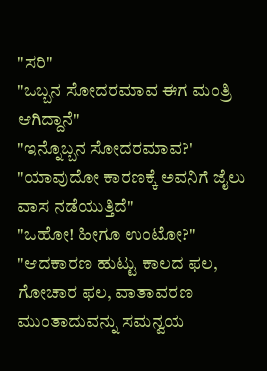"ಸರಿ"
"ಒಬ್ಬನ ಸೋದರಮಾವ ಈಗ ಮಂತ್ರಿ ಆಗಿದ್ದಾನೆ"
"ಇನ್ನೊಬ್ಬನ ಸೋದರಮಾವ?'
"ಯಾವುದೋ ಕಾರಣಕ್ಕೆ ಅವನಿಗೆ ಜೈಲು ವಾಸ ನಡೆಯುತ್ತಿದೆ"
"ಒಹೋ! ಹೀಗೂ ಉಂಟೋ?"
"ಆದಕಾರಣ ಹುಟ್ಟು ಕಾಲದ ಫಲ, ಗೋಚಾರ ಫಲ, ವಾತಾವರಣ ಮುಂತಾದುವನ್ನು ಸಮನ್ವಯ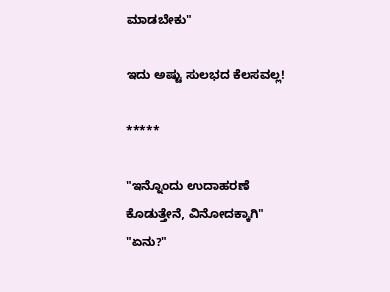ಮಾಡಬೇಕು"

ಇದು ಅಷ್ಟು ಸುಲಭದ ಕೆಲಸವಲ್ಲ!

*****

"ಇನ್ನೊಂದು ಉದಾಹರಣೆ ಕೊಡುತ್ತೇನೆ, ವಿನೋದಕ್ಕಾಗಿ"
"ಏನು?"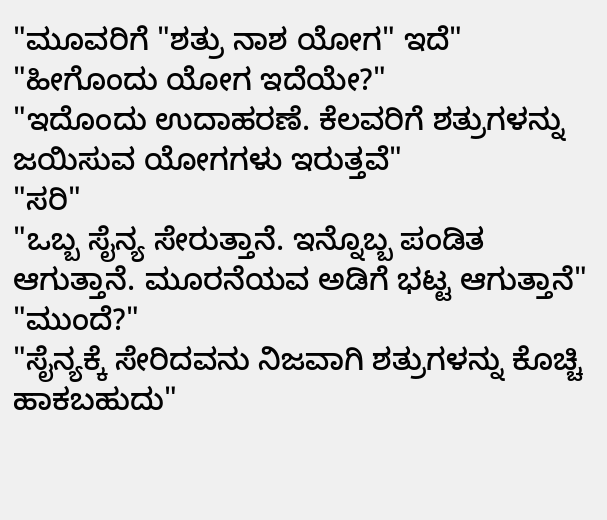"ಮೂವರಿಗೆ "ಶತ್ರು ನಾಶ ಯೋಗ" ಇದೆ"
"ಹೀಗೊಂದು ಯೋಗ ಇದೆಯೇ?"
"ಇದೊಂದು ಉದಾಹರಣೆ. ಕೆಲವರಿಗೆ ಶತ್ರುಗಳನ್ನು ಜಯಿಸುವ ಯೋಗಗಳು ಇರುತ್ತವೆ"
"ಸರಿ"
"ಒಬ್ಬ ಸೈನ್ಯ ಸೇರುತ್ತಾನೆ. ಇನ್ನೊಬ್ಬ ಪಂಡಿತ ಆಗುತ್ತಾನೆ. ಮೂರನೆಯವ ಅಡಿಗೆ ಭಟ್ಟ ಆಗುತ್ತಾನೆ"
"ಮುಂದೆ?"
"ಸೈನ್ಯಕ್ಕೆ ಸೇರಿದವನು ನಿಜವಾಗಿ ಶತ್ರುಗಳನ್ನು ಕೊಚ್ಚಿ ಹಾಕಬಹುದು"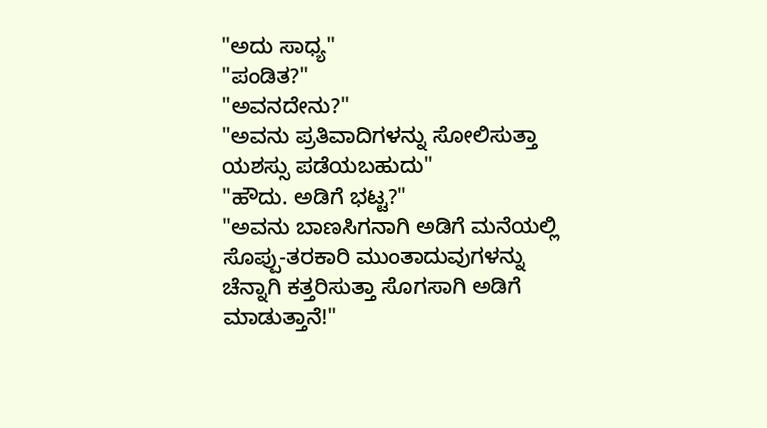"ಅದು ಸಾಧ್ಯ"
"ಪಂಡಿತ?"
"ಅವನದೇನು?"
"ಅವನು ಪ್ರತಿವಾದಿಗಳನ್ನು ಸೋಲಿಸುತ್ತಾ ಯಶಸ್ಸು ಪಡೆಯಬಹುದು"
"ಹೌದು. ಅಡಿಗೆ ಭಟ್ಟ?"
"ಅವನು ಬಾಣಸಿಗನಾಗಿ ಅಡಿಗೆ ಮನೆಯಲ್ಲಿ ಸೊಪ್ಪು-ತರಕಾರಿ ಮುಂತಾದುವುಗಳನ್ನು ಚೆನ್ನಾಗಿ ಕತ್ತರಿಸುತ್ತಾ ಸೊಗಸಾಗಿ ಅಡಿಗೆ ಮಾಡುತ್ತಾನೆ!"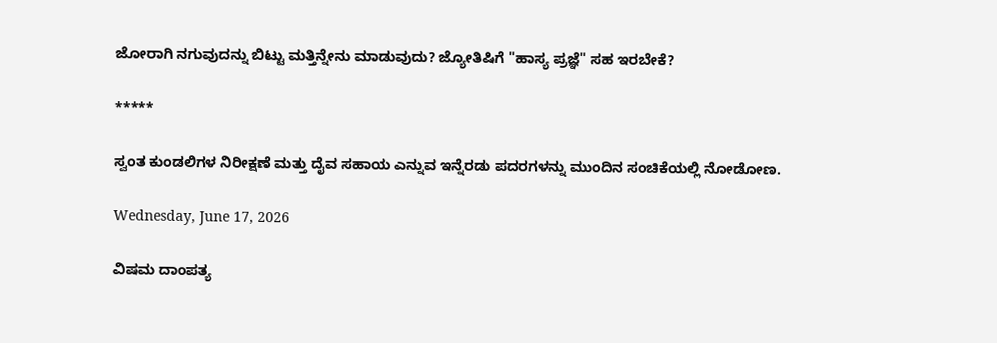ಜೋರಾಗಿ ನಗುವುದನ್ನು ಬಿಟ್ಟು ಮತ್ತಿನ್ನೇನು ಮಾಡುವುದು? ಜ್ಯೋತಿಷಿಗೆ "ಹಾಸ್ಯ ಪ್ರಜ್ಞೆ" ಸಹ ಇರಬೇಕೆ?

*****

ಸ್ವಂತ ಕುಂಡಲಿಗಳ ನಿರೀಕ್ಷಣೆ ಮತ್ತು ದೈವ ಸಹಾಯ ಎನ್ನುವ ಇನ್ನೆರಡು ಪದರಗಳನ್ನು ಮುಂದಿನ ಸಂಚಿಕೆಯಲ್ಲಿ ನೋಡೋಣ.

Wednesday, June 17, 2026

ವಿಷಮ ದಾಂಪತ್ಯ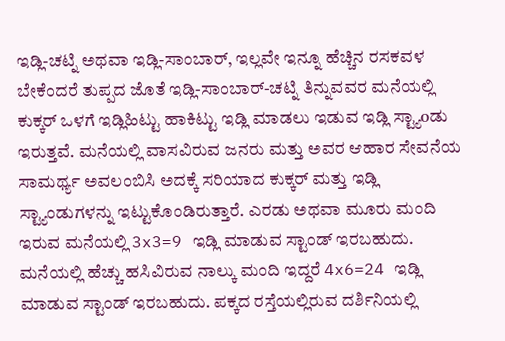ಇಡ್ಲಿ-ಚಟ್ನಿ ಅಥವಾ ಇಡ್ಲಿ-ಸಾಂಬಾರ್, ಇಲ್ಲವೇ ಇನ್ನೂ ಹೆಚ್ಚಿನ ರಸಕವಳ ಬೇಕೆಂದರೆ ತುಪ್ಪದ ಜೊತೆ ಇಡ್ಲಿ-ಸಾಂಬಾರ್-ಚಟ್ನಿ ತಿನ್ನುವವರ ಮನೆಯಲ್ಲಿ ಕುಕ್ಕರ್ ಒಳಗೆ ಇಡ್ಲಿಹಿಟ್ಟು ಹಾಕಿಟ್ಟು ಇಡ್ಲಿ ಮಾಡಲು ಇಡುವ ಇಡ್ಲಿ ಸ್ಟ್ಯಾoಡು ಇರುತ್ತವೆ. ಮನೆಯಲ್ಲಿ ವಾಸವಿರುವ ಜನರು ಮತ್ತು ಅವರ ಆಹಾರ ಸೇವನೆಯ ಸಾಮರ್ಥ್ಯ ಅವಲಂಬಿಸಿ ಅದಕ್ಕೆ ಸರಿಯಾದ ಕುಕ್ಕರ್ ಮತ್ತು ಇಡ್ಲಿ ಸ್ಟ್ಯಾಂಡುಗಳನ್ನು ಇಟ್ಟುಕೊಂಡಿರುತ್ತಾರೆ. ಎರಡು ಅಥವಾ ಮೂರು ಮಂದಿ ಇರುವ ಮನೆಯಲ್ಲಿ 3x3=9 ಇಡ್ಲಿ ಮಾಡುವ ಸ್ಟಾಂಡ್ ಇರಬಹುದು. ಮನೆಯಲ್ಲಿ ಹೆಚ್ಚು ಹಸಿವಿರುವ ನಾಲ್ಕು ಮಂದಿ ಇದ್ದರೆ 4x6=24 ಇಡ್ಲಿ ಮಾಡುವ ಸ್ಟಾಂಡ್ ಇರಬಹುದು. ಪಕ್ಕದ ರಸ್ತೆಯಲ್ಲಿರುವ ದರ್ಶಿನಿಯಲ್ಲಿ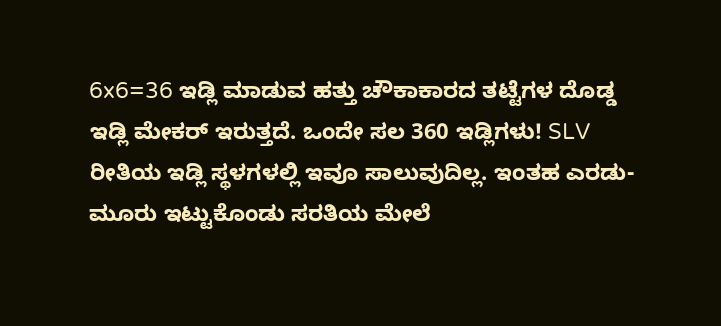6x6=36 ಇಡ್ಲಿ ಮಾಡುವ ಹತ್ತು ಚೌಕಾಕಾರದ ತಟ್ಟೆಗಳ ದೊಡ್ಡ ಇಡ್ಲಿ ಮೇಕರ್ ಇರುತ್ತದೆ. ಒಂದೇ ಸಲ 360 ಇಡ್ಲಿಗಳು! SLV ರೀತಿಯ ಇಡ್ಲಿ ಸ್ಥಳಗಳಲ್ಲಿ ಇವೂ ಸಾಲುವುದಿಲ್ಲ. ಇಂತಹ ಎರಡು-ಮೂರು ಇಟ್ಟುಕೊಂಡು ಸರತಿಯ ಮೇಲೆ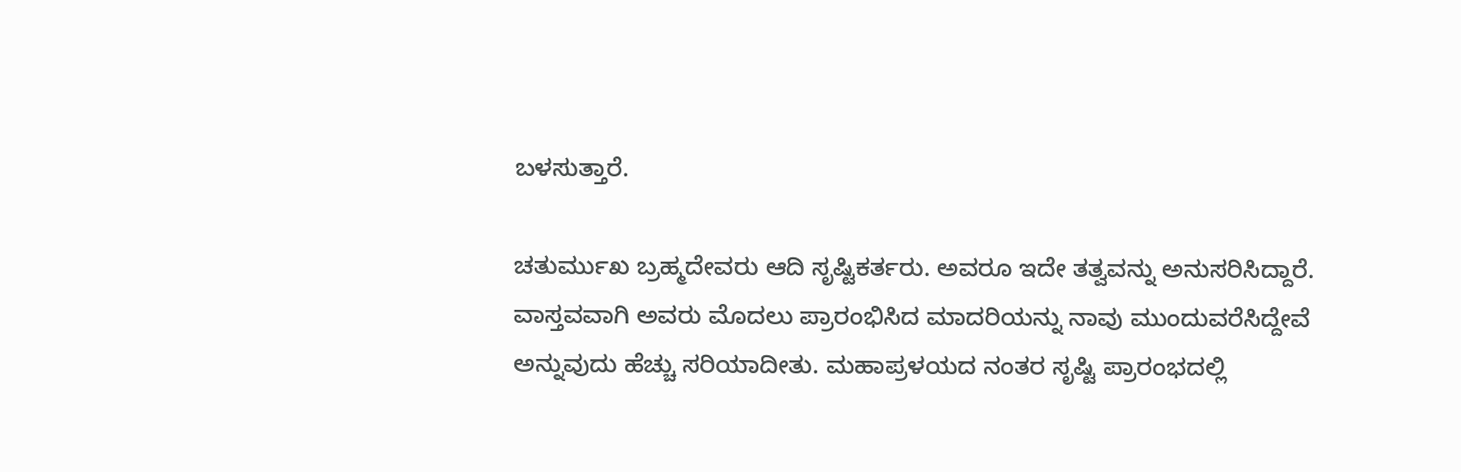ಬಳಸುತ್ತಾರೆ.

ಚತುರ್ಮುಖ ಬ್ರಹ್ಮದೇವರು ಆದಿ ಸೃಷ್ಟಿಕರ್ತರು. ಅವರೂ ಇದೇ ತತ್ವವನ್ನು ಅನುಸರಿಸಿದ್ದಾರೆ. ವಾಸ್ತವವಾಗಿ ಅವರು ಮೊದಲು ಪ್ರಾರಂಭಿಸಿದ ಮಾದರಿಯನ್ನು ನಾವು ಮುಂದುವರೆಸಿದ್ದೇವೆ ಅನ್ನುವುದು ಹೆಚ್ಚು ಸರಿಯಾದೀತು. ಮಹಾಪ್ರಳಯದ ನಂತರ ಸೃಷ್ಟಿ ಪ್ರಾರಂಭದಲ್ಲಿ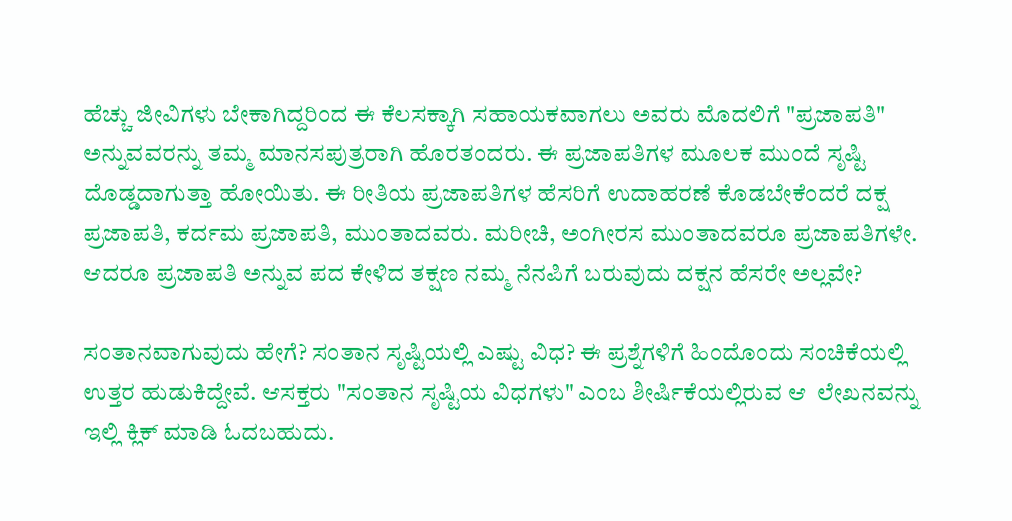ಹೆಚ್ಚು ಜೀವಿಗಳು ಬೇಕಾಗಿದ್ದರಿಂದ ಈ ಕೆಲಸಕ್ಕಾಗಿ ಸಹಾಯಕವಾಗಲು ಅವರು ಮೊದಲಿಗೆ "ಪ್ರಜಾಪತಿ" ಅನ್ನುವವರನ್ನು ತಮ್ಮ ಮಾನಸಪುತ್ರರಾಗಿ ಹೊರತಂದರು. ಈ ಪ್ರಜಾಪತಿಗಳ ಮೂಲಕ ಮುಂದೆ ಸೃಷ್ಟಿ ದೊಡ್ಡದಾಗುತ್ತಾ ಹೋಯಿತು. ಈ ರೀತಿಯ ಪ್ರಜಾಪತಿಗಳ ಹೆಸರಿಗೆ ಉದಾಹರಣೆ ಕೊಡಬೇಕೆಂದರೆ ದಕ್ಷ ಪ್ರಜಾಪತಿ, ಕರ್ದಮ ಪ್ರಜಾಪತಿ, ಮುಂತಾದವರು. ಮರೀಚಿ, ಅಂಗೀರಸ ಮುಂತಾದವರೂ ಪ್ರಜಾಪತಿಗಳೇ. ಆದರೂ ಪ್ರಜಾಪತಿ ಅನ್ನುವ ಪದ ಕೇಳಿದ ತಕ್ಷಣ ನಮ್ಮ ನೆನಪಿಗೆ ಬರುವುದು ದಕ್ಷನ ಹೆಸರೇ ಅಲ್ಲವೇ?

ಸಂತಾನವಾಗುವುದು ಹೇಗೆ? ಸಂತಾನ ಸೃಷ್ಟಿಯಲ್ಲಿ ಎಷ್ಟು ವಿಧ? ಈ ಪ್ರಶ್ನೆಗಳಿಗೆ ಹಿಂದೊಂದು ಸಂಚಿಕೆಯಲ್ಲಿ ಉತ್ತರ ಹುಡುಕಿದ್ದೇವೆ. ಆಸಕ್ತರು "ಸಂತಾನ ಸೃಷ್ಟಿಯ ವಿಧಗಳು" ಎಂಬ ಶೀರ್ಷಿಕೆಯಲ್ಲಿರುವ ಆ  ಲೇಖನವನ್ನು ಇಲ್ಲಿ ಕ್ಲಿಕ್ ಮಾಡಿ ಓದಬಹುದು.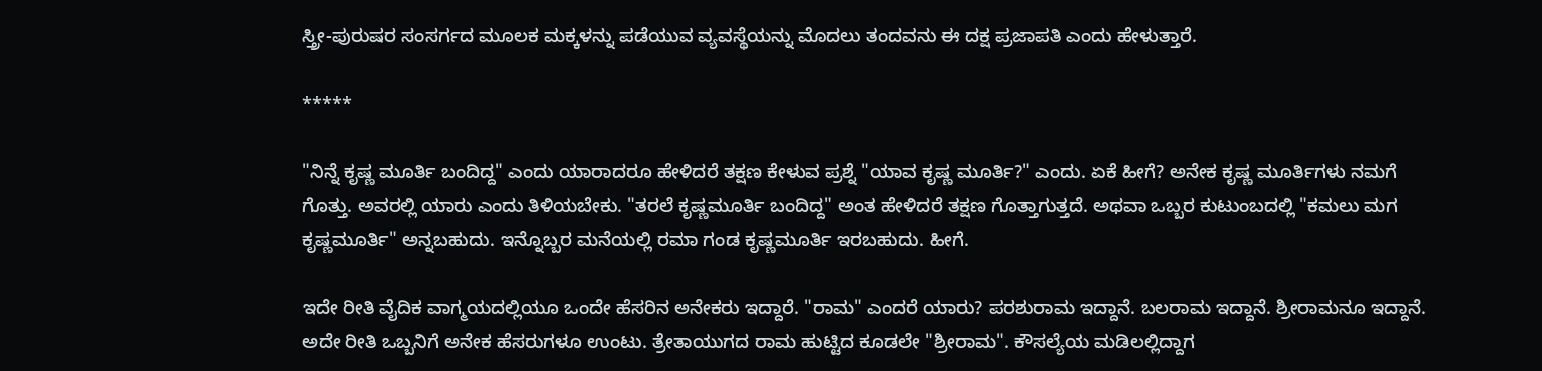ಸ್ತ್ರೀ-ಪುರುಷರ ಸಂಸರ್ಗದ ಮೂಲಕ ಮಕ್ಕಳನ್ನು ಪಡೆಯುವ ವ್ಯವಸ್ಥೆಯನ್ನು ಮೊದಲು ತಂದವನು ಈ ದಕ್ಷ ಪ್ರಜಾಪತಿ ಎಂದು ಹೇಳುತ್ತಾರೆ.

*****

"ನಿನ್ನೆ ಕೃಷ್ಣ ಮೂರ್ತಿ ಬಂದಿದ್ದ" ಎಂದು ಯಾರಾದರೂ ಹೇಳಿದರೆ ತಕ್ಷಣ ಕೇಳುವ ಪ್ರಶ್ನೆ "ಯಾವ ಕೃಷ್ಣ ಮೂರ್ತಿ?" ಎಂದು. ಏಕೆ ಹೀಗೆ? ಅನೇಕ ಕೃಷ್ಣ ಮೂರ್ತಿಗಳು ನಮಗೆ ಗೊತ್ತು. ಅವರಲ್ಲಿ ಯಾರು ಎಂದು ತಿಳಿಯಬೇಕು. "ತರಲೆ ಕೃಷ್ಣಮೂರ್ತಿ ಬಂದಿದ್ದ" ಅಂತ ಹೇಳಿದರೆ ತಕ್ಷಣ ಗೊತ್ತಾಗುತ್ತದೆ. ಅಥವಾ ಒಬ್ಬರ ಕುಟುಂಬದಲ್ಲಿ "ಕಮಲು ಮಗ ಕೃಷ್ಣಮೂರ್ತಿ" ಅನ್ನಬಹುದು. ಇನ್ನೊಬ್ಬರ ಮನೆಯಲ್ಲಿ ರಮಾ ಗಂಡ ಕೃಷ್ಣಮೂರ್ತಿ ಇರಬಹುದು. ಹೀಗೆ.

ಇದೇ ರೀತಿ ವೈದಿಕ ವಾಗ್ಮಯದಲ್ಲಿಯೂ ಒಂದೇ ಹೆಸರಿನ ಅನೇಕರು ಇದ್ದಾರೆ. "ರಾಮ" ಎಂದರೆ ಯಾರು? ಪರಶುರಾಮ ಇದ್ದಾನೆ. ಬಲರಾಮ ಇದ್ದಾನೆ. ಶ್ರೀರಾಮನೂ ಇದ್ದಾನೆ. ಅದೇ ರೀತಿ ಒಬ್ಬನಿಗೆ ಅನೇಕ ಹೆಸರುಗಳೂ ಉಂಟು. ತ್ರೇತಾಯುಗದ ರಾಮ ಹುಟ್ಟಿದ ಕೂಡಲೇ "ಶ್ರೀರಾಮ". ಕೌಸಲ್ಯೆಯ ಮಡಿಲಲ್ಲಿದ್ದಾಗ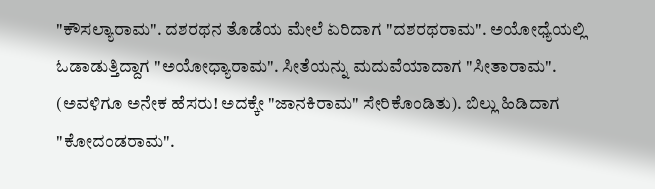"ಕೌಸಲ್ಯಾರಾಮ". ದಶರಥನ ತೊಡೆಯ ಮೇಲೆ ಏರಿದಾಗ "ದಶರಥರಾಮ". ಅಯೋಧ್ಯೆಯಲ್ಲಿ ಓಡಾಡುತ್ತಿದ್ದಾಗ "ಅಯೋಧ್ಯಾರಾಮ". ಸೀತೆಯನ್ನು ಮದುವೆಯಾದಾಗ "ಸೀತಾರಾಮ". (ಅವಳಿಗೂ ಅನೇಕ ಹೆಸರು! ಅದಕ್ಕೇ "ಜಾನಕಿರಾಮ" ಸೇರಿಕೊಂಡಿತು). ಬಿಲ್ಲು ಹಿಡಿದಾಗ "ಕೋದಂಡರಾಮ".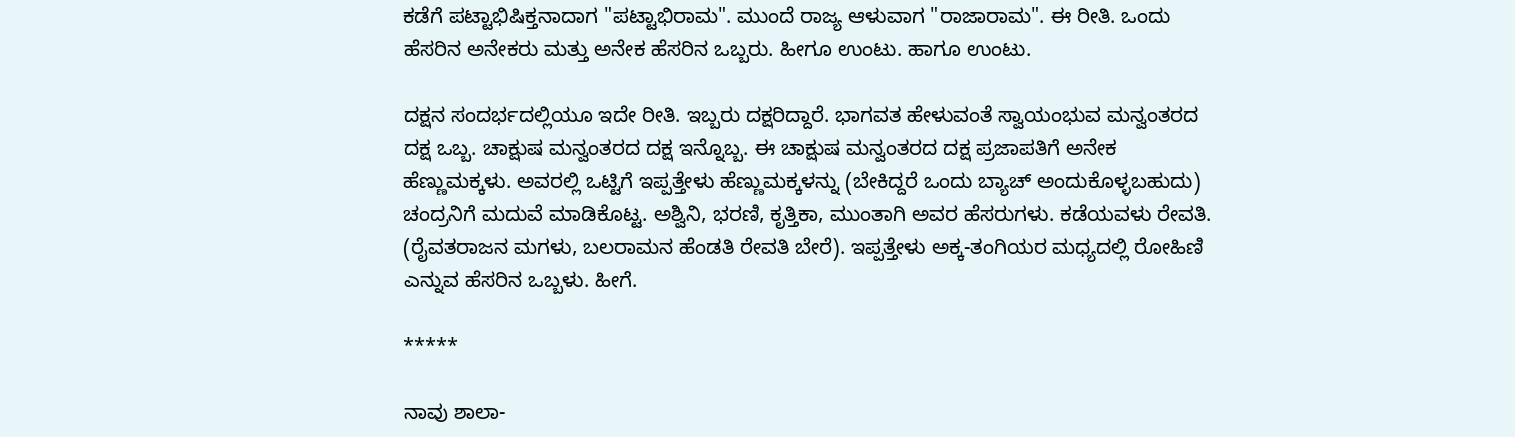ಕಡೆಗೆ ಪಟ್ಟಾಭಿಷಿಕ್ತನಾದಾಗ "ಪಟ್ಟಾಭಿರಾಮ". ಮುಂದೆ ರಾಜ್ಯ ಆಳುವಾಗ "ರಾಜಾರಾಮ". ಈ ರೀತಿ. ಒಂದು ಹೆಸರಿನ ಅನೇಕರು ಮತ್ತು ಅನೇಕ ಹೆಸರಿನ ಒಬ್ಬರು. ಹೀಗೂ ಉಂಟು. ಹಾಗೂ ಉಂಟು.

ದಕ್ಷನ ಸಂದರ್ಭದಲ್ಲಿಯೂ ಇದೇ ರೀತಿ. ಇಬ್ಬರು ದಕ್ಷರಿದ್ದಾರೆ. ಭಾಗವತ ಹೇಳುವಂತೆ ಸ್ವಾಯಂಭುವ ಮನ್ವಂತರದ ದಕ್ಷ ಒಬ್ಬ. ಚಾಕ್ಷುಷ ಮನ್ವಂತರದ ದಕ್ಷ ಇನ್ನೊಬ್ಬ. ಈ ಚಾಕ್ಷುಷ ಮನ್ವಂತರದ ದಕ್ಷ ಪ್ರಜಾಪತಿಗೆ ಅನೇಕ ಹೆಣ್ಣುಮಕ್ಕಳು. ಅವರಲ್ಲಿ ಒಟ್ಟಿಗೆ ಇಪ್ಪತ್ತೇಳು ಹೆಣ್ಣುಮಕ್ಕಳನ್ನು (ಬೇಕಿದ್ದರೆ ಒಂದು ಬ್ಯಾಚ್ ಅಂದುಕೊಳ್ಳಬಹುದು) ಚಂದ್ರನಿಗೆ ಮದುವೆ ಮಾಡಿಕೊಟ್ಟ. ಅಶ್ವಿನಿ, ಭರಣಿ, ಕೃತ್ತಿಕಾ, ಮುಂತಾಗಿ ಅವರ ಹೆಸರುಗಳು. ಕಡೆಯವಳು ರೇವತಿ. (ರೈವತರಾಜನ ಮಗಳು, ಬಲರಾಮನ ಹೆಂಡತಿ ರೇವತಿ ಬೇರೆ). ಇಪ್ಪತ್ತೇಳು ಅಕ್ಕ-ತಂಗಿಯರ ಮಧ್ಯದಲ್ಲಿ ರೋಹಿಣಿ ಎನ್ನುವ ಹೆಸರಿನ ಒಬ್ಬಳು. ಹೀಗೆ.

*****

ನಾವು ಶಾಲಾ-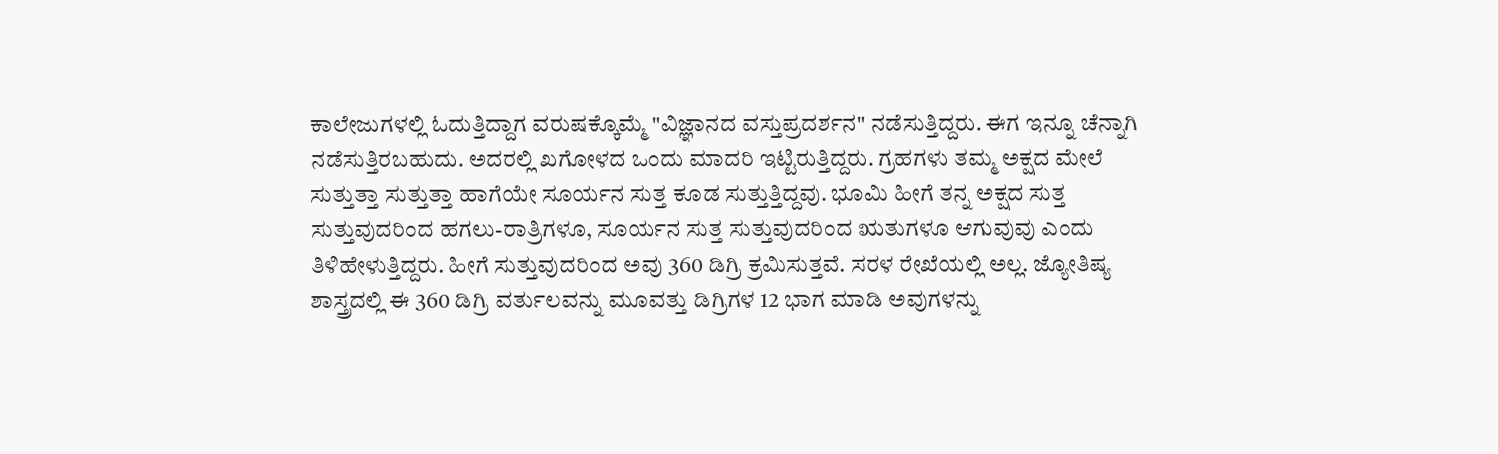ಕಾಲೇಜುಗಳಲ್ಲಿ ಓದುತ್ತಿದ್ದಾಗ ವರುಷಕ್ಕೊಮ್ಮೆ "ವಿಜ್ಞಾನದ ವಸ್ತುಪ್ರದರ್ಶನ" ನಡೆಸುತ್ತಿದ್ದರು. ಈಗ ಇನ್ನೂ ಚೆನ್ನಾಗಿ ನಡೆಸುತ್ತಿರಬಹುದು. ಅದರಲ್ಲಿ ಖಗೋಳದ ಒಂದು ಮಾದರಿ ಇಟ್ಟಿರುತ್ತಿದ್ದರು. ಗ್ರಹಗಳು ತಮ್ಮ ಅಕ್ಷದ ಮೇಲೆ ಸುತ್ತುತ್ತಾ ಸುತ್ತುತ್ತಾ ಹಾಗೆಯೇ ಸೂರ್ಯನ ಸುತ್ತ ಕೂಡ ಸುತ್ತುತ್ತಿದ್ದವು. ಭೂಮಿ ಹೀಗೆ ತನ್ನ ಅಕ್ಷದ ಸುತ್ತ ಸುತ್ತುವುದರಿಂದ ಹಗಲು-ರಾತ್ರಿಗಳೂ, ಸೂರ್ಯನ ಸುತ್ತ ಸುತ್ತುವುದರಿಂದ ಋತುಗಳೂ ಆಗುವುವು ಎಂದು ತಿಳಿಹೇಳುತ್ತಿದ್ದರು. ಹೀಗೆ ಸುತ್ತುವುದರಿಂದ ಅವು 360 ಡಿಗ್ರಿ ಕ್ರಮಿಸುತ್ತವೆ. ಸರಳ ರೇಖೆಯಲ್ಲಿ ಅಲ್ಲ. ಜ್ಯೋತಿಷ್ಯ ಶಾಸ್ತ್ರದಲ್ಲಿ ಈ 360 ಡಿಗ್ರಿ ವರ್ತುಲವನ್ನು ಮೂವತ್ತು ಡಿಗ್ರಿಗಳ 12 ಭಾಗ ಮಾಡಿ ಅವುಗಳನ್ನು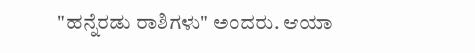"ಹನ್ನೆರಡು ರಾಶಿಗಳು" ಅಂದರು. ಆಯಾ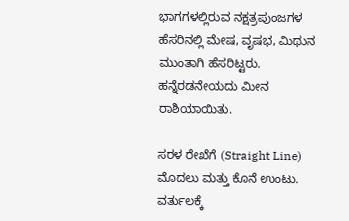ಭಾಗಗಳಲ್ಲಿರುವ ನಕ್ಷತ್ರಪುಂಜಗಳ ಹೆಸರಿನಲ್ಲಿ ಮೇಷ, ವೃಷಭ, ಮಿಥುನ ಮುಂತಾಗಿ ಹೆಸರಿಟ್ಟರು. ಹನ್ನೆರಡನೇಯದು ಮೀನ ರಾಶಿಯಾಯಿತು.

ಸರಳ ರೇಖೆಗೆ (Straight Line) ಮೊದಲು ಮತ್ತು ಕೊನೆ ಉಂಟು. ವರ್ತುಲಕ್ಕೆ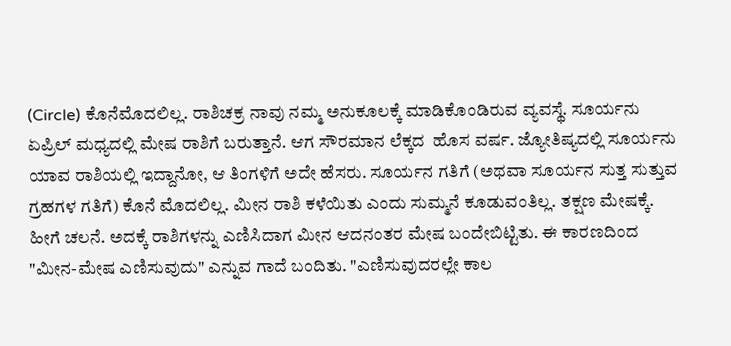(Circle) ಕೊನೆಮೊದಲಿಲ್ಲ. ರಾಶಿಚಕ್ರ ನಾವು ನಮ್ಮ ಅನುಕೂಲಕ್ಕೆ ಮಾಡಿಕೊಂಡಿರುವ ವ್ಯವಸ್ಥೆ. ಸೂರ್ಯನು ಏಪ್ರಿಲ್ ಮಧ್ಯದಲ್ಲಿ ಮೇಷ ರಾಶಿಗೆ ಬರುತ್ತಾನೆ. ಆಗ ಸೌರಮಾನ ಲೆಕ್ಕದ  ಹೊಸ ವರ್ಷ. ಜ್ಯೋತಿಷ್ಯದಲ್ಲಿ ಸೂರ್ಯನು ಯಾವ ರಾಶಿಯಲ್ಲಿ ಇದ್ದಾನೋ, ಆ ತಿಂಗಳಿಗೆ ಅದೇ ಹೆಸರು. ಸೂರ್ಯನ ಗತಿಗೆ (ಅಥವಾ ಸೂರ್ಯನ ಸುತ್ತ ಸುತ್ತುವ ಗ್ರಹಗಳ ಗತಿಗೆ) ಕೊನೆ ಮೊದಲಿಲ್ಲ. ಮೀನ ರಾಶಿ ಕಳೆಯಿತು ಎಂದು ಸುಮ್ಮನೆ ಕೂಡುವಂತಿಲ್ಲ. ತಕ್ಷಣ ಮೇಷಕ್ಕೆ. ಹೀಗೆ ಚಲನೆ. ಅದಕ್ಕೆ ರಾಶಿಗಳನ್ನು ಎಣಿಸಿದಾಗ ಮೀನ ಆದನಂತರ ಮೇಷ ಬಂದೇಬಿಟ್ಟಿತು. ಈ ಕಾರಣದಿಂದ "ಮೀನ-ಮೇಷ ಎಣಿಸುವುದು" ಎನ್ನುವ ಗಾದೆ ಬಂದಿತು. "ಎಣಿಸುವುದರಲ್ಲೇ ಕಾಲ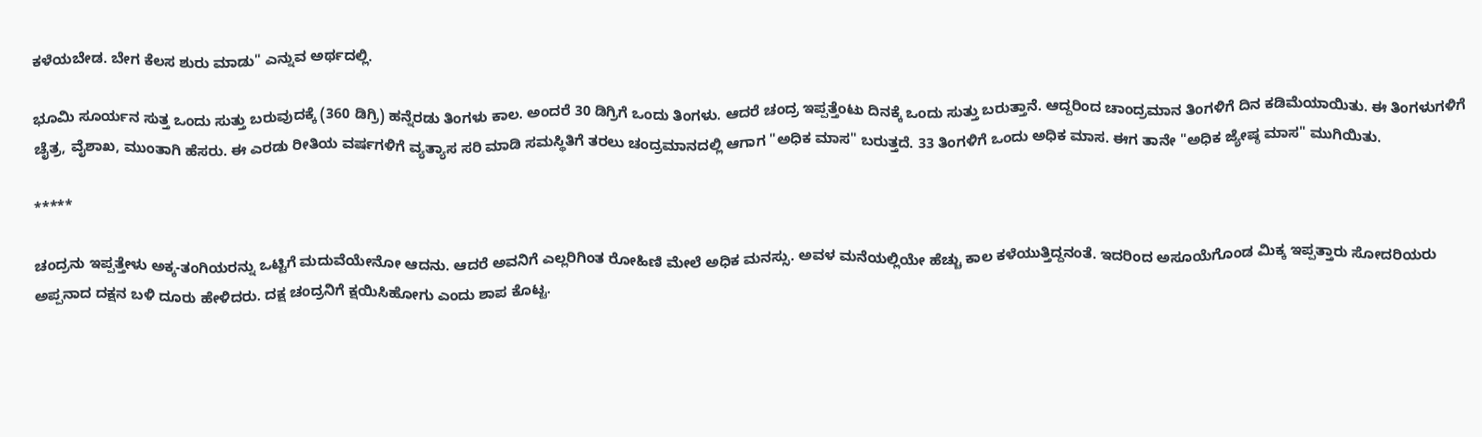ಕಳೆಯಬೇಡ. ಬೇಗ ಕೆಲಸ ಶುರು ಮಾಡು" ಎನ್ನುವ ಅರ್ಥದಲ್ಲಿ.

ಭೂಮಿ ಸೂರ್ಯನ ಸುತ್ತ ಒಂದು ಸುತ್ತು ಬರುವುದಕ್ಕೆ (360 ಡಿಗ್ರಿ) ಹನ್ನೆರಡು ತಿಂಗಳು ಕಾಲ. ಅಂದರೆ 30 ಡಿಗ್ರಿಗೆ ಒಂದು ತಿಂಗಳು. ಆದರೆ ಚಂದ್ರ ಇಪ್ಪತ್ತೆಂಟು ದಿನಕ್ಕೆ ಒಂದು ಸುತ್ತು ಬರುತ್ತಾನೆ. ಆದ್ದರಿಂದ ಚಾಂದ್ರಮಾನ ತಿಂಗಳಿಗೆ ದಿನ ಕಡಿಮೆಯಾಯಿತು. ಈ ತಿಂಗಳುಗಳಿಗೆ ಚೈತ್ರ, ವೈಶಾಖ, ಮುಂತಾಗಿ ಹೆಸರು. ಈ ಎರಡು ರೀತಿಯ ವರ್ಷಗಳಿಗೆ ವ್ಯತ್ಯಾಸ ಸರಿ ಮಾಡಿ ಸಮಸ್ಥಿತಿಗೆ ತರಲು ಚಂದ್ರಮಾನದಲ್ಲಿ ಆಗಾಗ "ಅಧಿಕ ಮಾಸ" ಬರುತ್ತದೆ. 33 ತಿಂಗಳಿಗೆ ಒಂದು ಅಧಿಕ ಮಾಸ. ಈಗ ತಾನೇ "ಅಧಿಕ ಜ್ಯೇಷ್ಠ ಮಾಸ" ಮುಗಿಯಿತು.

*****

ಚಂದ್ರನು ಇಪ್ಪತ್ತೇಳು ಅಕ್ಕ-ತಂಗಿಯರನ್ನು ಒಟ್ಟಿಗೆ ಮದುವೆಯೇನೋ ಆದನು. ಆದರೆ ಅವನಿಗೆ ಎಲ್ಲರಿಗಿಂತ ರೋಹಿಣಿ ಮೇಲೆ ಅಧಿಕ ಮನಸ್ಸು. ಅವಳ ಮನೆಯಲ್ಲಿಯೇ ಹೆಚ್ಚು ಕಾಲ ಕಳೆಯುತ್ತಿದ್ದನಂತೆ. ಇದರಿಂದ ಅಸೂಯೆಗೊಂಡ ಮಿಕ್ಕ ಇಪ್ಪತ್ತಾರು ಸೋದರಿಯರು ಅಪ್ಪನಾದ ದಕ್ಷನ ಬಳಿ ದೂರು ಹೇಳಿದರು. ದಕ್ಷ ಚಂದ್ರನಿಗೆ ಕ್ಷಯಿಸಿಹೋಗು ಎಂದು ಶಾಪ ಕೊಟ್ಟ.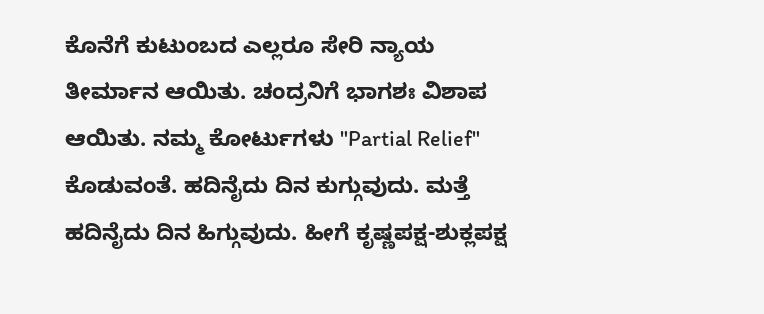ಕೊನೆಗೆ ಕುಟುಂಬದ ಎಲ್ಲರೂ ಸೇರಿ ನ್ಯಾಯ ತೀರ್ಮಾನ ಆಯಿತು. ಚಂದ್ರನಿಗೆ ಭಾಗಶಃ ವಿಶಾಪ ಆಯಿತು. ನಮ್ಮ ಕೋರ್ಟುಗಳು "Partial Relief" ಕೊಡುವಂತೆ. ಹದಿನೈದು ದಿನ ಕುಗ್ಗುವುದು. ಮತ್ತೆ ಹದಿನೈದು ದಿನ ಹಿಗ್ಗುವುದು. ಹೀಗೆ ಕೃಷ್ಣಪಕ್ಷ-ಶುಕ್ಲಪಕ್ಷ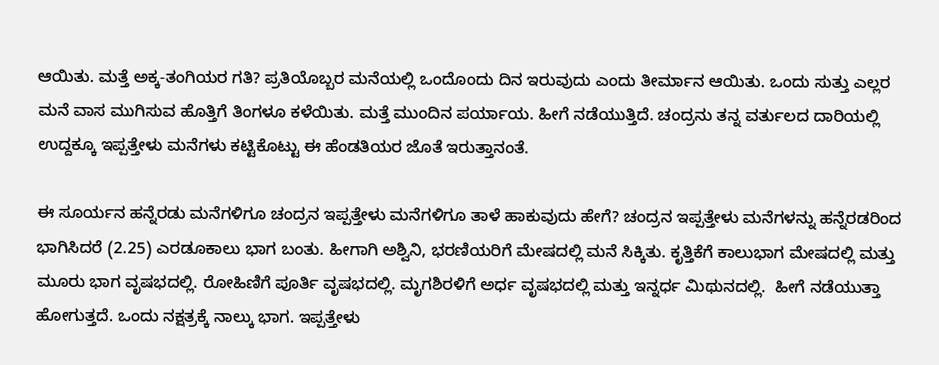ಆಯಿತು. ಮತ್ತೆ ಅಕ್ಕ-ತಂಗಿಯರ ಗತಿ? ಪ್ರತಿಯೊಬ್ಬರ ಮನೆಯಲ್ಲಿ ಒಂದೊಂದು ದಿನ ಇರುವುದು ಎಂದು ತೀರ್ಮಾನ ಆಯಿತು. ಒಂದು ಸುತ್ತು ಎಲ್ಲರ ಮನೆ ವಾಸ ಮುಗಿಸುವ ಹೊತ್ತಿಗೆ ತಿಂಗಳೂ ಕಳೆಯಿತು. ಮತ್ತೆ ಮುಂದಿನ ಪರ್ಯಾಯ. ಹೀಗೆ ನಡೆಯುತ್ತಿದೆ. ಚಂದ್ರನು ತನ್ನ ವರ್ತುಲದ ದಾರಿಯಲ್ಲಿ ಉದ್ದಕ್ಕೂ ಇಪ್ಪತ್ತೇಳು ಮನೆಗಳು ಕಟ್ಟಿಕೊಟ್ಟು ಈ ಹೆಂಡತಿಯರ ಜೊತೆ ಇರುತ್ತಾನಂತೆ.

ಈ ಸೂರ್ಯನ ಹನ್ನೆರಡು ಮನೆಗಳಿಗೂ ಚಂದ್ರನ ಇಪ್ಪತ್ತೇಳು ಮನೆಗಳಿಗೂ ತಾಳೆ ಹಾಕುವುದು ಹೇಗೆ? ಚಂದ್ರನ ಇಪ್ಪತ್ತೇಳು ಮನೆಗಳನ್ನು ಹನ್ನೆರಡರಿಂದ ಭಾಗಿಸಿದರೆ (2.25) ಎರಡೂಕಾಲು ಭಾಗ ಬಂತು. ಹೀಗಾಗಿ ಅಶ್ವಿನಿ, ಭರಣಿಯರಿಗೆ ಮೇಷದಲ್ಲಿ ಮನೆ ಸಿಕ್ಕಿತು. ಕೃತ್ತಿಕೆಗೆ ಕಾಲುಭಾಗ ಮೇಷದಲ್ಲಿ ಮತ್ತು ಮೂರು ಭಾಗ ವೃಷಭದಲ್ಲಿ. ರೋಹಿಣಿಗೆ ಪೂರ್ತಿ ವೃಷಭದಲ್ಲಿ. ಮೃಗಶಿರಳಿಗೆ ಅರ್ಧ ವೃಷಭದಲ್ಲಿ ಮತ್ತು ಇನ್ನರ್ಧ ಮಿಥುನದಲ್ಲಿ.  ಹೀಗೆ ನಡೆಯುತ್ತಾ ಹೋಗುತ್ತದೆ. ಒಂದು ನಕ್ಷತ್ರಕ್ಕೆ ನಾಲ್ಕು ಭಾಗ. ಇಪ್ಪತ್ತೇಳು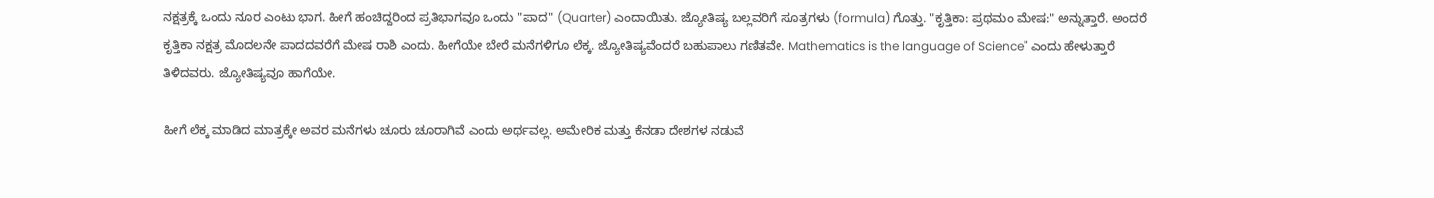ನಕ್ಷತ್ರಕ್ಕೆ ಒಂದು ನೂರ ಎಂಟು ಭಾಗ. ಹೀಗೆ ಹಂಚಿದ್ದರಿಂದ ಪ್ರತಿಭಾಗವೂ ಒಂದು "ಪಾದ" (Quarter) ಎಂದಾಯಿತು. ಜ್ಯೋತಿಷ್ಯ ಬಲ್ಲವರಿಗೆ ಸೂತ್ರಗಳು (formula) ಗೊತ್ತು. "ಕೃತ್ತಿಕಾ: ಪ್ರಥಮಂ ಮೇಷ:" ಅನ್ನುತ್ತಾರೆ. ಅಂದರೆ ಕೃತ್ತಿಕಾ ನಕ್ಷತ್ರ ಮೊದಲನೇ ಪಾದದವರೆಗೆ ಮೇಷ ರಾಶಿ ಎಂದು. ಹೀಗೆಯೇ ಬೇರೆ ಮನೆಗಳಿಗೂ ಲೆಕ್ಕ. ಜ್ಯೋತಿಷ್ಯವೆಂದರೆ ಬಹುಪಾಲು ಗಣಿತವೇ. Mathematics is the language of Science" ಎಂದು ಹೇಳುತ್ತಾರೆ ತಿಳಿದವರು. ಜ್ಯೋತಿಷ್ಯವೂ ಹಾಗೆಯೇ.

ಹೀಗೆ ಲೆಕ್ಕ ಮಾಡಿದ ಮಾತ್ರಕ್ಕೇ ಅವರ ಮನೆಗಳು ಚೂರು ಚೂರಾಗಿವೆ ಎಂದು ಅರ್ಥವಲ್ಲ. ಅಮೇರಿಕ ಮತ್ತು ಕೆನಡಾ ದೇಶಗಳ ನಡುವೆ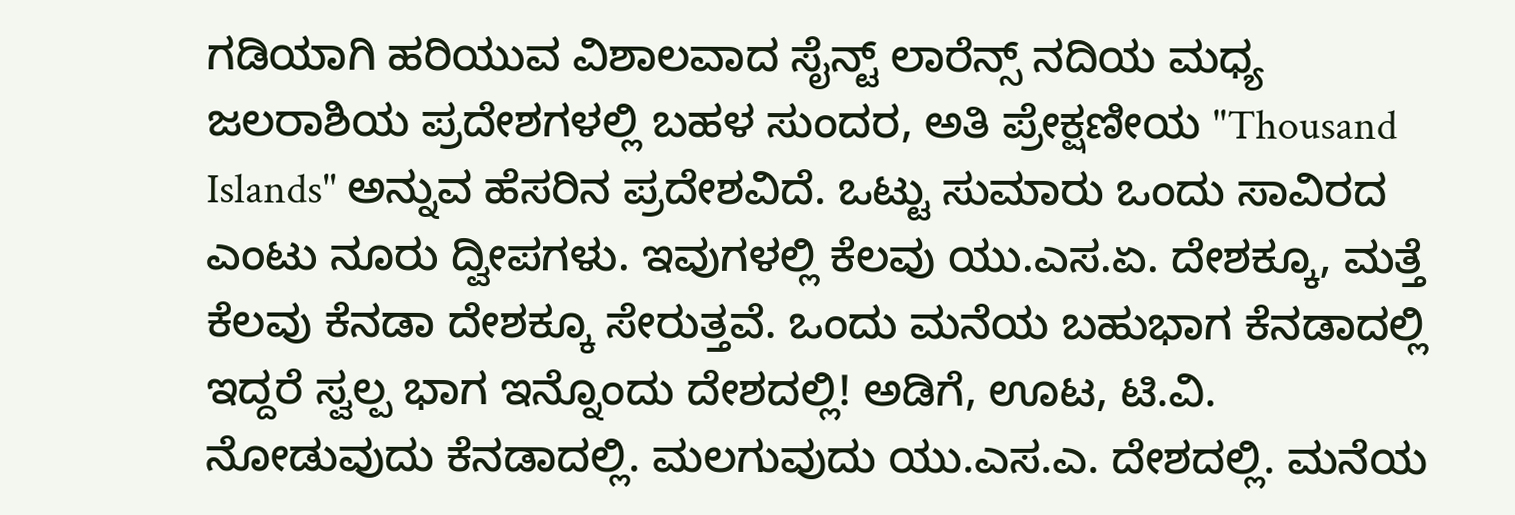ಗಡಿಯಾಗಿ ಹರಿಯುವ ವಿಶಾಲವಾದ ಸೈನ್ಟ್ ಲಾರೆನ್ಸ್ ನದಿಯ ಮಧ್ಯ ಜಲರಾಶಿಯ ಪ್ರದೇಶಗಳಲ್ಲಿ ಬಹಳ ಸುಂದರ, ಅತಿ ಪ್ರೇಕ್ಷಣೀಯ "Thousand Islands" ಅನ್ನುವ ಹೆಸರಿನ ಪ್ರದೇಶವಿದೆ. ಒಟ್ಟು ಸುಮಾರು ಒಂದು ಸಾವಿರದ ಎಂಟು ನೂರು ದ್ವೀಪಗಳು. ಇವುಗಳಲ್ಲಿ ಕೆಲವು ಯು.ಎಸ.ಏ. ದೇಶಕ್ಕೂ, ಮತ್ತೆ ಕೆಲವು ಕೆನಡಾ ದೇಶಕ್ಕೂ ಸೇರುತ್ತವೆ. ಒಂದು ಮನೆಯ ಬಹುಭಾಗ ಕೆನಡಾದಲ್ಲಿ ಇದ್ದರೆ ಸ್ವಲ್ಪ ಭಾಗ ಇನ್ನೊಂದು ದೇಶದಲ್ಲಿ! ಅಡಿಗೆ, ಊಟ, ಟಿ.ವಿ. ನೋಡುವುದು ಕೆನಡಾದಲ್ಲಿ. ಮಲಗುವುದು ಯು.ಎಸ.ಎ. ದೇಶದಲ್ಲಿ. ಮನೆಯ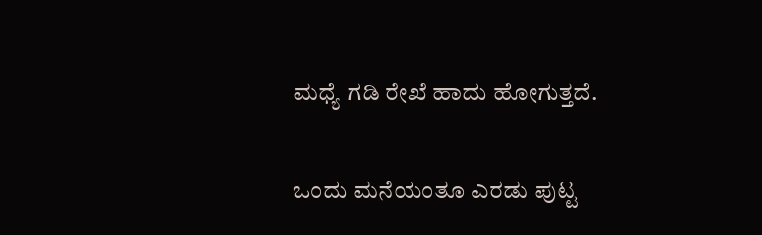ಮಧ್ಯೆ ಗಡಿ ರೇಖೆ ಹಾದು ಹೋಗುತ್ತದೆ.

ಒಂದು ಮನೆಯಂತೂ ಎರಡು ಪುಟ್ಟ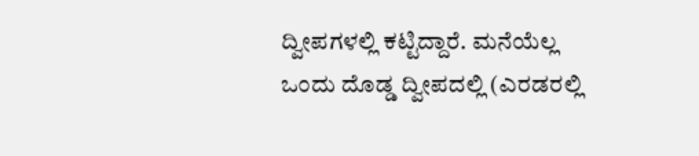ದ್ವೀಪಗಳಲ್ಲಿ ಕಟ್ಟಿದ್ದಾರೆ. ಮನೆಯೆಲ್ಲ ಒಂದು ದೊಡ್ಡ ದ್ವೀಪದಲ್ಲಿ (ಎರಡರಲ್ಲಿ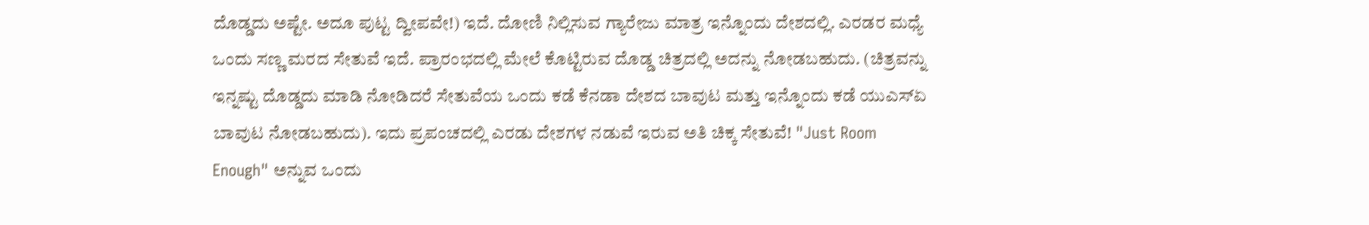ದೊಡ್ಡದು ಅಷ್ಟೇ. ಅದೂ ಪುಟ್ಟ ದ್ವೀಪವೇ!) ಇದೆ. ದೋಣಿ ನಿಲ್ಲಿಸುವ ಗ್ಯಾರೇಜು ಮಾತ್ರ ಇನ್ನೊಂದು ದೇಶದಲ್ಲಿ. ಎರಡರ ಮಧ್ಯೆ ಒಂದು ಸಣ್ಣ ಮರದ ಸೇತುವೆ ಇದೆ. ಪ್ರಾರಂಭದಲ್ಲಿ ಮೇಲೆ ಕೊಟ್ಟಿರುವ ದೊಡ್ಡ ಚಿತ್ರದಲ್ಲಿ ಅದನ್ನು ನೋಡಬಹುದು. (ಚಿತ್ರವನ್ನು ಇನ್ನಷ್ಟು ದೊಡ್ಡದು ಮಾಡಿ ನೋಡಿದರೆ ಸೇತುವೆಯ ಒಂದು ಕಡೆ ಕೆನಡಾ ದೇಶದ ಬಾವುಟ ಮತ್ತು ಇನ್ನೊಂದು ಕಡೆ ಯುಎಸ್ಏ ಬಾವುಟ ನೋಡಬಹುದು). ಇದು ಪ್ರಪಂಚದಲ್ಲಿ ಎರಡು ದೇಶಗಳ ನಡುವೆ ಇರುವ ಅತಿ ಚಿಕ್ಕ ಸೇತುವೆ! "Just Room Enough" ಅನ್ನುವ ಒಂದು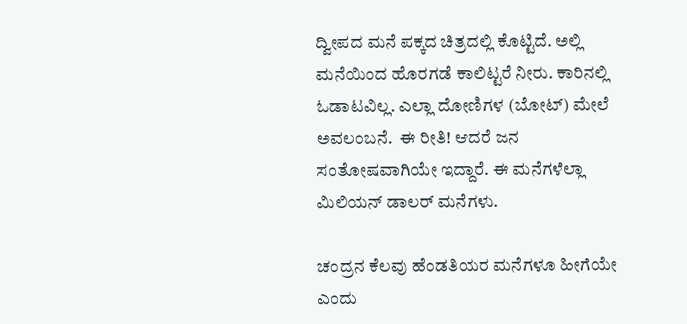ದ್ವೀಪದ ಮನೆ ಪಕ್ಕದ ಚಿತ್ರದಲ್ಲಿ ಕೊಟ್ಟಿದೆ. ಅಲ್ಲಿ ಮನೆಯಿಂದ ಹೊರಗಡೆ ಕಾಲಿಟ್ಟರೆ ನೀರು. ಕಾರಿನಲ್ಲಿ ಓಡಾಟವಿಲ್ಲ. ಎಲ್ಲಾ ದೋಣಿಗಳ (ಬೋಟ್) ಮೇಲೆ ಅವಲಂಬನೆ.  ಈ ರೀತಿ! ಆದರೆ ಜನ ಸಂತೋಷವಾಗಿಯೇ ಇದ್ದಾರೆ. ಈ ಮನೆಗಳೆಲ್ಲಾ ಮಿಲಿಯನ್ ಡಾಲರ್ ಮನೆಗಳು.

ಚಂದ್ರನ ಕೆಲವು ಹೆಂಡತಿಯರ ಮನೆಗಳೂ ಹೀಗೆಯೇ ಎಂದು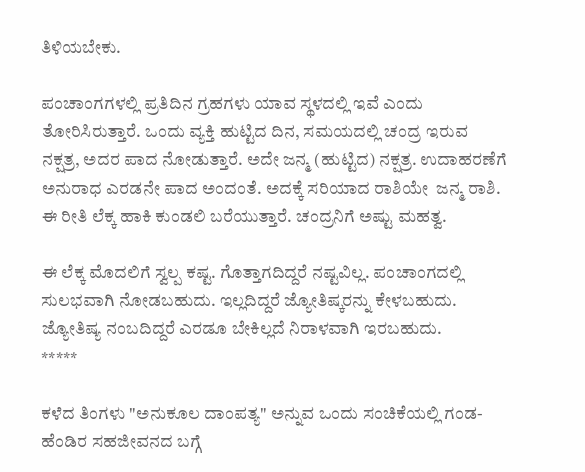ತಿಳಿಯಬೇಕು.

ಪಂಚಾಂಗಗಳಲ್ಲಿ ಪ್ರತಿದಿನ ಗ್ರಹಗಳು ಯಾವ ಸ್ಥಳದಲ್ಲಿ ಇವೆ ಎಂದು ತೋರಿಸಿರುತ್ತಾರೆ. ಒಂದು ವ್ಯಕ್ತಿ ಹುಟ್ಟಿದ ದಿನ, ಸಮಯದಲ್ಲಿ ಚಂದ್ರ ಇರುವ ನಕ್ಷತ್ರ, ಅದರ ಪಾದ ನೋಡುತ್ತಾರೆ. ಅದೇ ಜನ್ಮ (ಹುಟ್ಟಿದ) ನಕ್ಷತ್ರ. ಉದಾಹರಣೆಗೆ ಅನುರಾಧ ಎರಡನೇ ಪಾದ ಅಂದಂತೆ. ಅದಕ್ಕೆ ಸರಿಯಾದ ರಾಶಿಯೇ  ಜನ್ಮ ರಾಶಿ. ಈ ರೀತಿ ಲೆಕ್ಕ ಹಾಕಿ ಕುಂಡಲಿ ಬರೆಯುತ್ತಾರೆ. ಚಂದ್ರನಿಗೆ ಅಷ್ಟು ಮಹತ್ವ.

ಈ ಲೆಕ್ಕ ಮೊದಲಿಗೆ ಸ್ವಲ್ಪ ಕಷ್ಟ. ಗೊತ್ತಾಗದಿದ್ದರೆ ನಷ್ಟವಿಲ್ಲ. ಪಂಚಾಂಗದಲ್ಲಿ ಸುಲಭವಾಗಿ ನೋಡಬಹುದು. ಇಲ್ಲದಿದ್ದರೆ ಜ್ಯೋತಿಷ್ಕರನ್ನು ಕೇಳಬಹುದು. ಜ್ಯೋತಿಷ್ಯ ನಂಬದಿದ್ದರೆ ಎರಡೂ ಬೇಕಿಲ್ಲದೆ ನಿರಾಳವಾಗಿ ಇರಬಹುದು.
*****

ಕಳೆದ ತಿಂಗಳು "ಅನುಕೂಲ ದಾಂಪತ್ಯ" ಅನ್ನುವ ಒಂದು ಸಂಚಿಕೆಯಲ್ಲಿ ಗಂಡ-ಹೆಂಡಿರ ಸಹಜೀವನದ ಬಗ್ಗೆ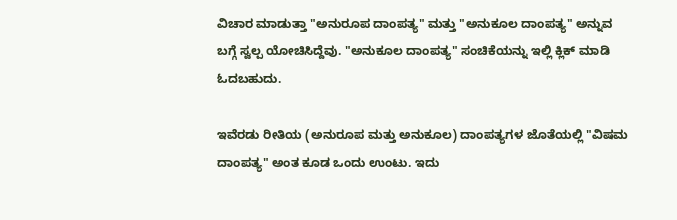ವಿಚಾರ ಮಾಡುತ್ತಾ "ಅನುರೂಪ ದಾಂಪತ್ಯ" ಮತ್ತು "ಅನುಕೂಲ ದಾಂಪತ್ಯ" ಅನ್ನುವ ಬಗ್ಗೆ ಸ್ವಲ್ಪ ಯೋಚಿಸಿದ್ದೆವು. "ಅನುಕೂಲ ದಾಂಪತ್ಯ" ಸಂಚಿಕೆಯನ್ನು ಇಲ್ಲಿ ಕ್ಲಿಕ್ ಮಾಡಿ ಓದಬಹುದು.

ಇವೆರಡು ರೀತಿಯ (ಅನುರೂಪ ಮತ್ತು ಅನುಕೂಲ) ದಾಂಪತ್ಯಗಳ ಜೊತೆಯಲ್ಲಿ "ವಿಷಮ ದಾಂಪತ್ಯ" ಅಂತ ಕೂಡ ಒಂದು ಉಂಟು. ಇದು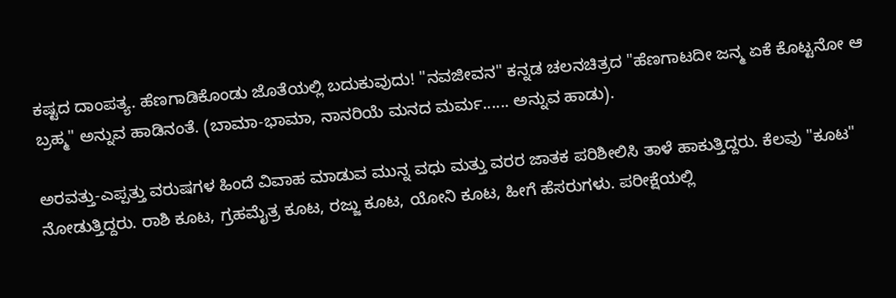ಕಷ್ಟದ ದಾಂಪತ್ಯ. ಹೆಣಗಾಡಿಕೊಂಡು ಜೊತೆಯಲ್ಲಿ ಬದುಕುವುದು! "ನವಜೀವನ" ಕನ್ನಡ ಚಲನಚಿತ್ರದ "ಹೆಣಗಾಟದೀ ಜನ್ಮ ಏಕೆ ಕೊಟ್ಟನೋ ಆ ಬ್ರಹ್ಮ" ಅನ್ನುವ ಹಾಡಿನಂತೆ. (ಬಾಮಾ-ಭಾಮಾ, ನಾನರಿಯೆ ಮನದ ಮರ್ಮ...... ಅನ್ನುವ ಹಾಡು).

ಅರವತ್ತು-ಎಪ್ಪತ್ತು ವರುಷಗಳ ಹಿಂದೆ ವಿವಾಹ ಮಾಡುವ ಮುನ್ನ ವಧು ಮತ್ತು ವರರ ಜಾತಕ ಪರಿಶೀಲಿಸಿ ತಾಳೆ ಹಾಕುತ್ತಿದ್ದರು. ಕೆಲವು "ಕೂಟ" ನೋಡುತ್ತಿದ್ದರು. ರಾಶಿ ಕೂಟ, ಗ್ರಹಮೈತ್ರ ಕೂಟ, ರಜ್ಜು ಕೂಟ, ಯೋನಿ ಕೂಟ, ಹೀಗೆ ಹೆಸರುಗಳು. ಪರೀಕ್ಷೆಯಲ್ಲಿ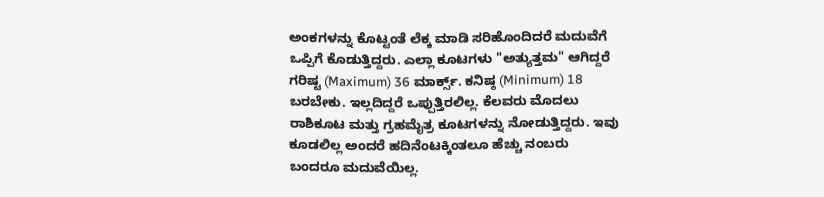ಅಂಕಗಳನ್ನು ಕೊಟ್ಟಂತೆ ಲೆಕ್ಕ ಮಾಡಿ ಸರಿಹೊಂದಿದರೆ ಮದುವೆಗೆ ಒಪ್ಪಿಗೆ ಕೊಡುತ್ತಿದ್ದರು. ಎಲ್ಲಾ ಕೂಟಗಳು "ಅತ್ಯುತ್ತಮ" ಆಗಿದ್ದರೆ ಗರಿಷ್ಟ (Maximum) 36 ಮಾರ್ಕ್ಸ್. ಕನಿಷ್ಠ (Minimum) 18 ಬರಬೇಕು. ಇಲ್ಲದಿದ್ದರೆ ಒಪ್ಪುತ್ತಿರಲಿಲ್ಲ. ಕೆಲವರು ಮೊದಲು ರಾಶಿಕೂಟ ಮತ್ತು ಗ್ರಹಮೈತ್ರ ಕೂಟಗಳನ್ನು ನೋಡುತ್ತಿದ್ದರು. ಇವು ಕೂಡಲಿಲ್ಲ ಅಂದರೆ ಹದಿನೆಂಟಕ್ಕಿಂತಲೂ ಹೆಚ್ಚು ನಂಬರು ಬಂದರೂ ಮದುವೆಯಿಲ್ಲ.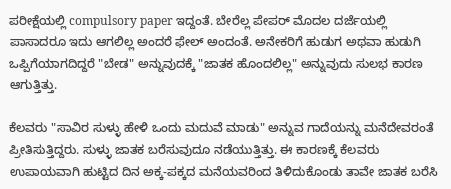ಪರೀಕ್ಷೆಯಲ್ಲಿ compulsory paper ಇದ್ದಂತೆ. ಬೇರೆಲ್ಲ ಪೇಪರ್ ಮೊದಲ ದರ್ಜೆಯಲ್ಲಿ ಪಾಸಾದರೂ ಇದು ಆಗಲಿಲ್ಲ ಅಂದರೆ ಫೇಲ್ ಅಂದಂತೆ. ಅನೇಕರಿಗೆ ಹುಡುಗ ಅಥವಾ ಹುಡುಗಿ ಒಪ್ಪಿಗೆಯಾಗದಿದ್ದರೆ "ಬೇಡ" ಅನ್ನುವುದಕ್ಕೆ "ಜಾತಕ ಹೊಂದಲಿಲ್ಲ" ಅನ್ನುವುದು ಸುಲಭ ಕಾರಣ ಆಗುತ್ತಿತ್ತು.

ಕೆಲವರು "ಸಾವಿರ ಸುಳ್ಳು ಹೇಳಿ ಒಂದು ಮದುವೆ ಮಾಡು" ಅನ್ನುವ ಗಾದೆಯನ್ನು ಮನೆದೇವರಂತೆ ಪ್ರೀತಿಸುತ್ತಿದ್ದರು. ಸುಳ್ಳು ಜಾತಕ ಬರೆಸುವುದೂ ನಡೆಯುತ್ತಿತ್ತು. ಈ ಕಾರಣಕ್ಕೆ ಕೆಲವರು ಉಪಾಯವಾಗಿ ಹುಟ್ಟಿದ ದಿನ ಅಕ್ಕ-ಪಕ್ಕದ ಮನೆಯವರಿಂದ ತಿಳಿದುಕೊಂಡು ತಾವೇ ಜಾತಕ ಬರೆಸಿ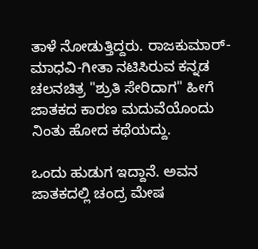ತಾಳೆ ನೋಡುತ್ತಿದ್ದರು. ರಾಜಕುಮಾರ್-ಮಾಧವಿ-ಗೀತಾ ನಟಿಸಿರುವ ಕನ್ನಡ ಚಲನಚಿತ್ರ "ಶ್ರುತಿ ಸೇರಿದಾಗ" ಹೀಗೆ ಜಾತಕದ ಕಾರಣ ಮದುವೆಯೊಂದು ನಿಂತು ಹೋದ ಕಥೆಯದ್ದು.

ಒಂದು ಹುಡುಗ ಇದ್ದಾನೆ. ಅವನ ಜಾತಕದಲ್ಲಿ ಚಂದ್ರ ಮೇಷ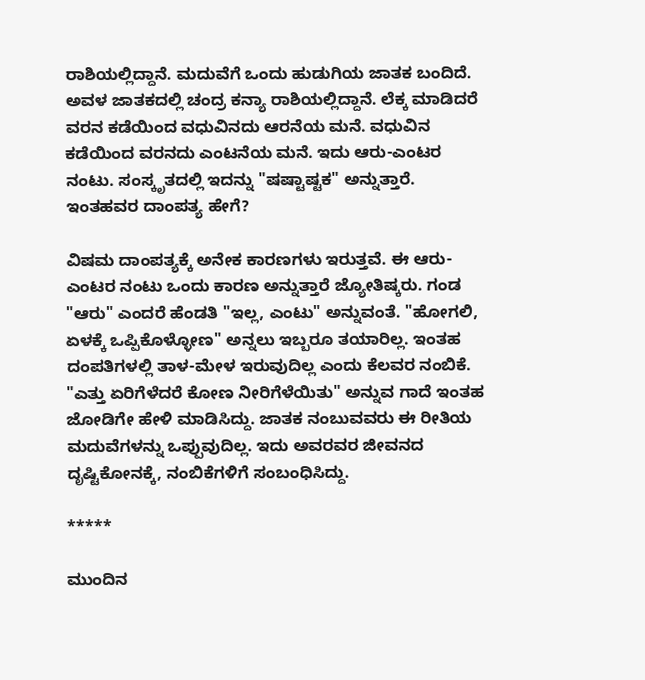ರಾಶಿಯಲ್ಲಿದ್ದಾನೆ. ಮದುವೆಗೆ ಒಂದು ಹುಡುಗಿಯ ಜಾತಕ ಬಂದಿದೆ. ಅವಳ ಜಾತಕದಲ್ಲಿ ಚಂದ್ರ ಕನ್ಯಾ ರಾಶಿಯಲ್ಲಿದ್ದಾನೆ. ಲೆಕ್ಕ ಮಾಡಿದರೆ ವರನ ಕಡೆಯಿಂದ ವಧುವಿನದು ಆರನೆಯ ಮನೆ. ವಧುವಿನ ಕಡೆಯಿಂದ ವರನದು ಎಂಟನೆಯ ಮನೆ. ಇದು ಆರು-ಎಂಟರ ನಂಟು. ಸಂಸ್ಕೃತದಲ್ಲಿ ಇದನ್ನು "ಷಷ್ಟಾಷ್ಟಕ" ಅನ್ನುತ್ತಾರೆ. ಇಂತಹವರ ದಾಂಪತ್ಯ ಹೇಗೆ?

ವಿಷಮ ದಾಂಪತ್ಯಕ್ಕೆ ಅನೇಕ ಕಾರಣಗಳು ಇರುತ್ತವೆ. ಈ ಆರು-ಎಂಟರ ನಂಟು ಒಂದು ಕಾರಣ ಅನ್ನುತ್ತಾರೆ ಜ್ಯೋತಿಷ್ಕರು. ಗಂಡ "ಆರು" ಎಂದರೆ ಹೆಂಡತಿ "ಇಲ್ಲ, ಎಂಟು" ಅನ್ನುವಂತೆ. "ಹೋಗಲಿ, ಏಳಕ್ಕೆ ಒಪ್ಪಿಕೊಳ್ಳೋಣ" ಅನ್ನಲು ಇಬ್ಬರೂ ತಯಾರಿಲ್ಲ. ಇಂತಹ ದಂಪತಿಗಳಲ್ಲಿ ತಾಳ-ಮೇಳ ಇರುವುದಿಲ್ಲ ಎಂದು ಕೆಲವರ ನಂಬಿಕೆ. "ಎತ್ತು ಏರಿಗೆಳೆದರೆ ಕೋಣ ನೀರಿಗೆಳೆಯಿತು" ಅನ್ನುವ ಗಾದೆ ಇಂತಹ ಜೋಡಿಗೇ ಹೇಳಿ ಮಾಡಿಸಿದ್ದು. ಜಾತಕ ನಂಬುವವರು ಈ ರೀತಿಯ ಮದುವೆಗಳನ್ನು ಒಪ್ಪುವುದಿಲ್ಲ. ಇದು ಅವರವರ ಜೀವನದ ದೃಷ್ಟಿಕೋನಕ್ಕೆ, ನಂಬಿಕೆಗಳಿಗೆ ಸಂಬಂಧಿಸಿದ್ದು.

*****

ಮುಂದಿನ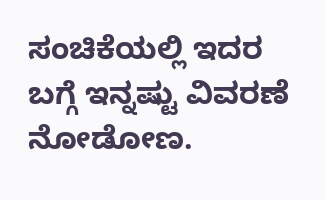ಸಂಚಿಕೆಯಲ್ಲಿ ಇದರ ಬಗ್ಗೆ ಇನ್ನಷ್ಟು ವಿವರಣೆ ನೋಡೋಣ.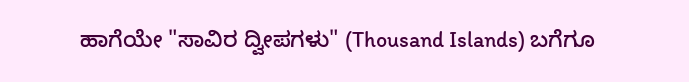ಹಾಗೆಯೇ "ಸಾವಿರ ದ್ವೀಪಗಳು" (Thousand Islands) ಬಗೆಗೂ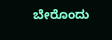ಬೇರೊಂದು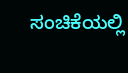ಸಂಚಿಕೆಯಲ್ಲಿ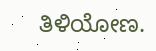ತಿಳಿಯೋಣ.